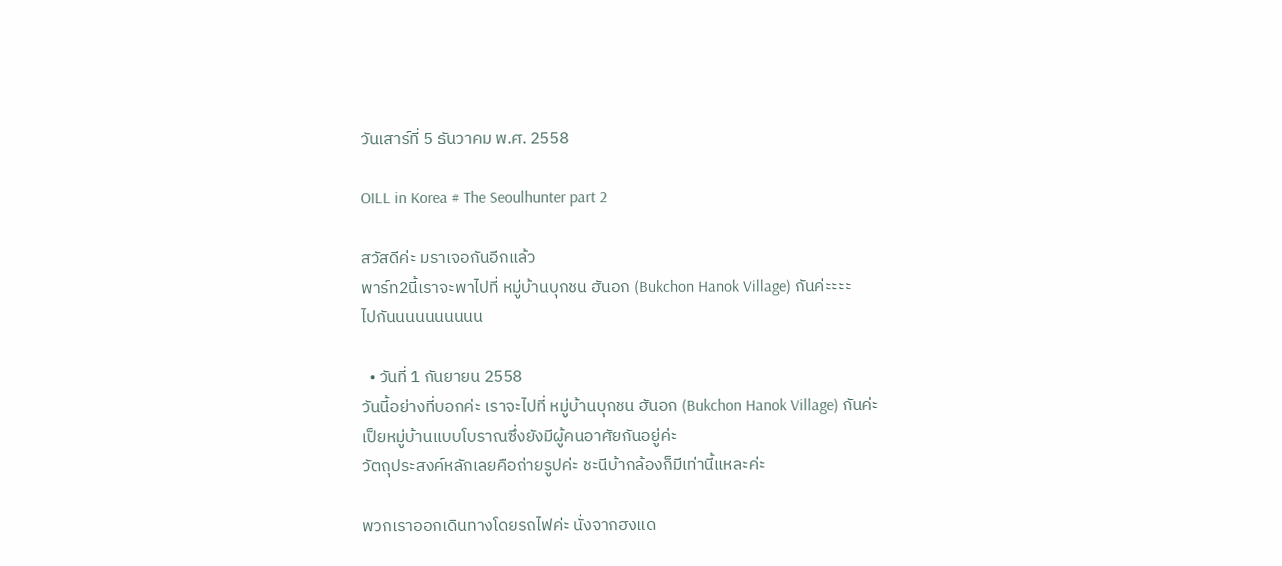วันเสาร์ที่ 5 ธันวาคม พ.ศ. 2558

OILL in Korea # The Seoulhunter part 2

สวัสดีค่ะ มราเจอกันอีกแล้ว
พาร์ท2นี้เราจะพาไปที่ หมู่บ้านบุกชน ฮันอก (Bukchon Hanok Village) กันค่ะะะะ
ไปกันนนนนนนนนน

  • วันที่ 1 กันยายน 2558
วันนี้อย่างที่บอกค่ะ เราจะไปที่ หมู่บ้านบุกชน ฮันอก (Bukchon Hanok Village) กันค่ะ
เป็ยหมู่บ้านแบบโบราณซึ่งยังมีผู้คนอาศัยกันอยู่ค่ะ
วัตถุประสงค์หลักเลยคือถ่ายรูปค่ะ ชะนีบ้ากล้องก็มีเท่านี้แหละค่ะ

พวกเราออกเดินทางโดยรถไฟค่ะ นั่งจากฮงแด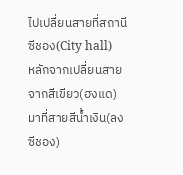ไปเปลี่ยนสายที่สถานี ซีชอง(City hall)
หลักจากเปลี่ยนสายจากสีเขียว(ฮงแด)มาที่สายสีน้ำเงิน(ลงซีชอง)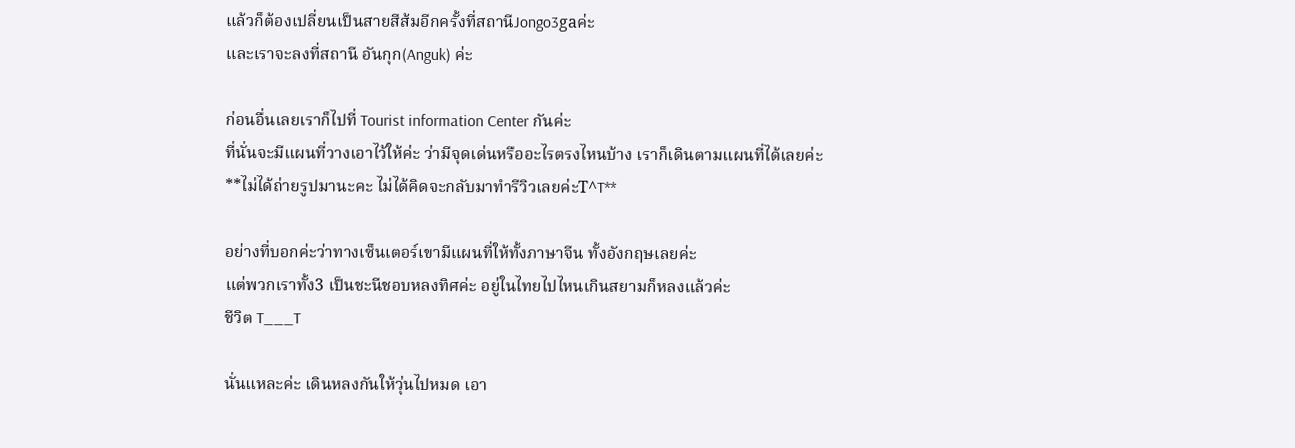แล้วก็ต้องเปลี่ยนเป็นสายสีส้มอีกครั้งที่สถานีJongo3gaค่ะ
และเราจะลงที่สถานี อันกุก(Anguk) ค่ะ

ก่อนอื่นเลยเราก็ไปที่ Tourist information Center กันค่ะ
ที่นั่นจะมีแผนที่วางเอาไว้ให้ค่ะ ว่ามีจุดเด่นหรืออะไรตรงไหนบ้าง เราก็เดินตามแผนที่ได้เลยค่ะ
**ไม่ได้ถ่ายรูปมานะคะ ไม่ได้คิดจะกลับมาทำรีวิวเลยค่ะT^T**

อย่างที่บอกค่ะว่าทางเซ็นเตอร์เขามีแผนที่ให้ทั้งภาษาจีน ทั้งอังกฤษเลยค่ะ
แต่พวกเราทั้ง3 เป็นชะนีชอบหลงทิศค่ะ อยู่ในไทยไปไหนเกินสยามก็หลงแล้วค่ะ
ชีวิต T___T

นั่นแหละค่ะ เดินหลงกันให้วุ่นไปหมด เอา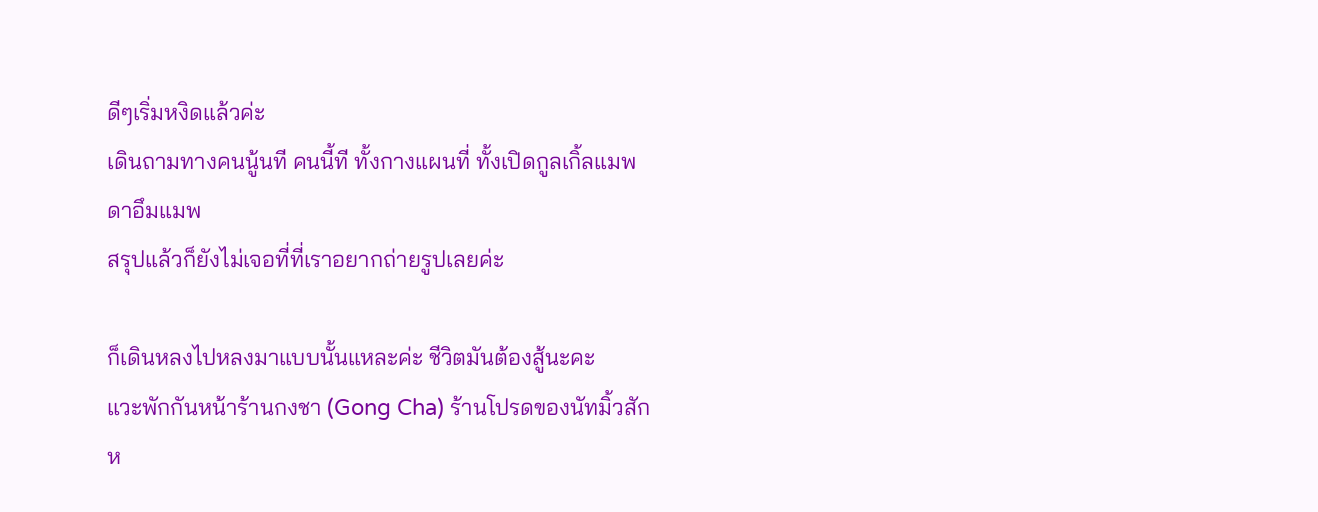ดีๆเริ่มหงิดแล้วค่ะ
เดินถามทางคนนู้นที คนนี้ที ทั้งกางแผนที่ ทั้งเปิดกูลเกิ้ลแมพ ดาอึมแมพ
สรุปแล้วก็ยังไม่เจอที่ที่เราอยากถ่ายรูปเลยค่ะ

ก็เดินหลงไปหลงมาแบบนั้นแหละค่ะ ชีวิตมันต้องสู้นะคะ
แวะพักกันหน้าร้านกงชา (Gong Cha) ร้านโปรดของนัทมิ้วสักห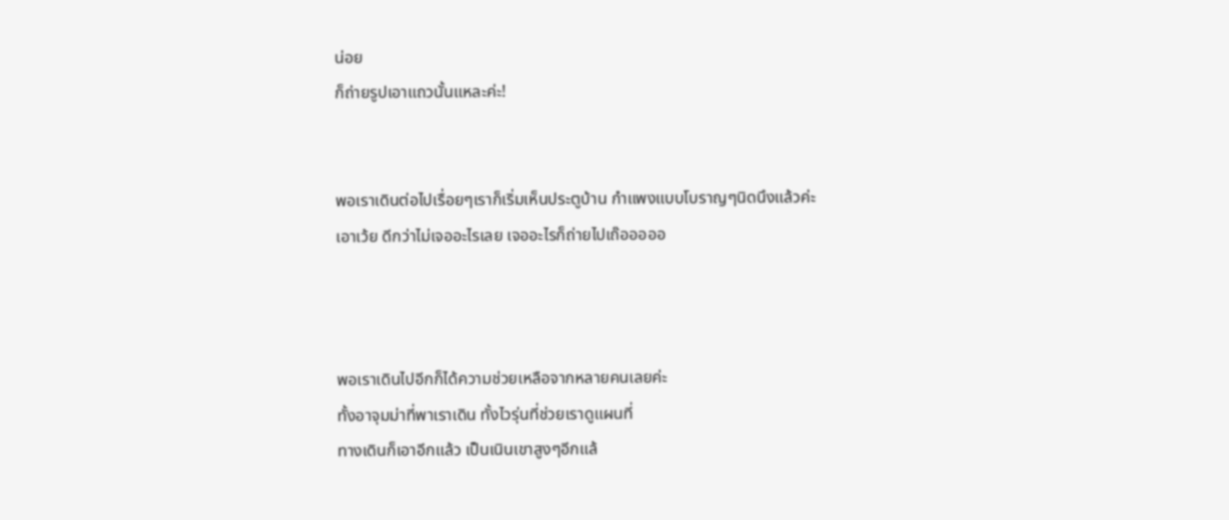น่อย
ก็ถ่ายรูปเอาแถวนั้นแหละค่ะ!


พอเราเดินต่อไปเรื่อยๆเราก็เริ่มเห็นประตูบ้าน กำแพงแบบโบราญๆนิดนึงแล้วค่ะ
เอาเว้ย ดีกว่าไม่เจออะไรเลย เจออะไรก็ถ่ายไปเถ๊อออออ



พอเราเดินไปอีกก็ได้ความช่วยเหลือจากหลายคนเลยค่ะ
ทั้งอาจุมม่าที่พาเราเดิน ทั้งไวรุ่นที่ช่วยเราดูแผนที่
ทางเดินก็เอาอีกแล้ว เป็นเนินเขาสูงๆอีกแล้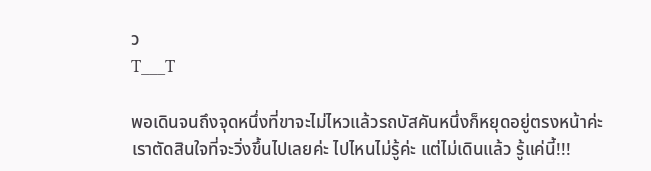ว
T___T

พอเดินจนถึงจุดหนึ่งที่ขาจะไม่ไหวแล้วรถบัสคันหนึ่งก็หยุดอยู่ตรงหน้าค่ะ
เราตัดสินใจที่จะวิ่งขึ้นไปเลยค่ะ ไปไหนไม่รู้ค่ะ แต่ไม่เดินแล้ว รู้แค่นี้!!!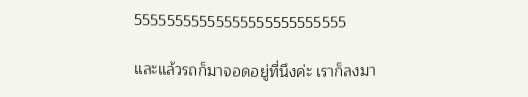55555555555555555555555555

และแล้วรถก็มาจอดอยู่ที่นึงค่ะ เราก็ลงมา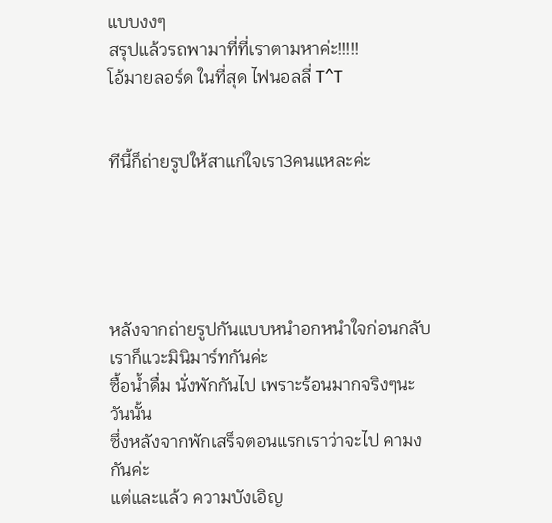แบบงงๆ
สรุปแล้วรถพามาที่ที่เราตามหาค่ะ!!!!!
โอ้มายลอร์ด ในที่สุด ไฟนอลลี่ T^T


ทีนี้ก็ถ่ายรูปให้สาแก่ใจเรา3คนแหละค่ะ





หลังจากถ่ายรูปกันแบบหนำอกหนำใจก่อนกลับเราก็แวะมินิมาร์ทกันค่ะ
ซื้อน้ำดื่ม นั่งพักกันไป เพราะร้อนมากจริงๆนะวันนั้น
ซึ่งหลังจากพักเสร็จตอนแรกเราว่าจะไป คามง กันค่ะ
แต่และแล้ว ความบังเอิญ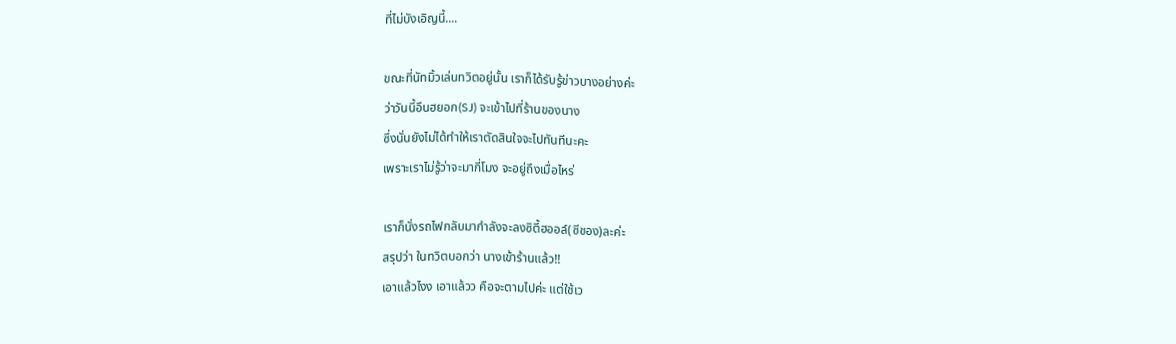ที่ไม่บังเอิญนี้....

ขณะที่นัทมิ้วเล่นทวิตอยู่นั้น เราก็ได้รับรู้ข่าวบางอย่างค่ะ
ว่าวันนี้อึนฮยอก(SJ) จะเข้าไปที่ร้านของนาง
ซึ่งนั่นยังไม่ได้ทำให้เราตัดสินใจจะไปทันทีนะคะ
เพราะเราไม่รู้ว่าจะมากี่โมง จะอยู่ถึงเมื่อไหร่

เราก็นั่งรถไฟกลับมากำลังจะลงซิตี้ฮออล์(ซีชอง)ละค่ะ
สรุปว่า ในทวิตบอกว่า นางเข้าร้านแล้ว!!
เอาแล้วไงง เอาแล้วว คือจะตามไปค่ะ แต่ใช้เว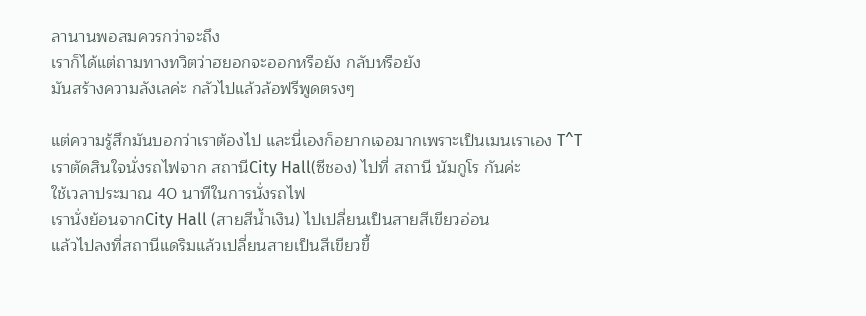ลานานพอสมควรกว่าจะถึง
เราก็ได้แต่ถามทางทวิตว่าฮยอกจะออกหรือยัง กลับหรือยัง
มันสร้างความลังเลค่ะ กลัวไปแล้วล้อฟรีพูดตรงๆ

แต่ความรู้สึกมันบอกว่าเราต้องไป และนี่เองก็อยากเจอมากเพราะเป็นเมนเราเอง T^T
เราตัดสินใจนั่งรถไฟจาก สถานีCity Hall(ซีชอง) ไปที่ สถานี นัมกูโร กันค่ะ
ใช้เวลาประมาณ 40 นาทีในการนั่งรถไฟ
เรานั่งย้อนจากCity Hall (สายสีน้ำเงิน) ไปเปลี่ยนเป็นสายสีเขียวอ่อน
แล้วไปลงที่สถานีแดริมแล้วเปลี่ยนสายเป็นสีเขียวขี้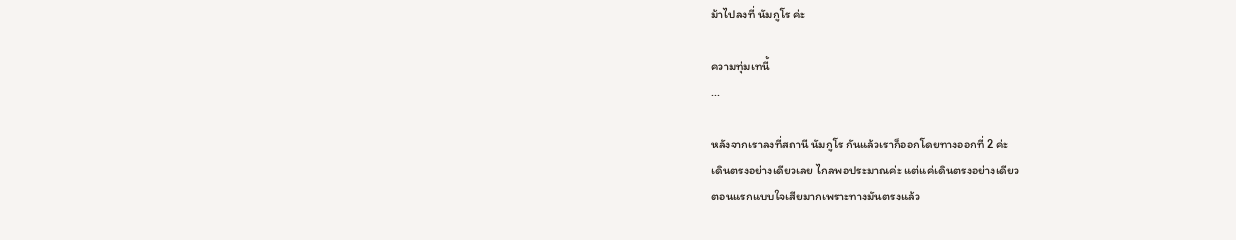ม้าไปลงที่ นัมกูโร ค่ะ

ความทุ่มเทนี้
...

หลังจากเราลงที่สถานี นัมกูโร กันแล้วเราก็ออกโดยทางออกที่ 2 ค่ะ
เดินตรงอย่างเดียวเลย ไกลพอประมาณค่ะ แต่แค่เดินตรงอย่างเดียว
ตอนแรกแบบใจเสียมากเพราะทางมันตรงแล้ว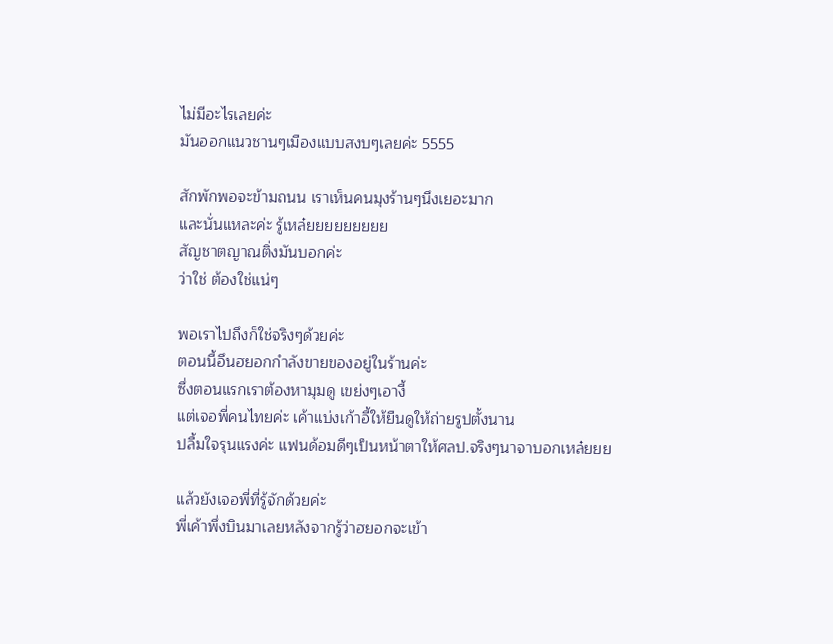ไม่มีอะไรเลยค่ะ
มันออกแนวชานๆเมืองแบบสงบๆเลยค่ะ 5555

สักพักพอจะข้ามถนน เราเห็นคนมุงร้านๆนึงเยอะมาก
และนั่นแหละค่ะ รู้เหล๋ยยยยยยยยย
สัญชาตญาณติ่งมันบอกค่ะ
ว่าใช่ ต้องใช่แน่ๆ

พอเราไปถึงก็ใช่จริงๆด้วยค่ะ
ตอนนี้อึนฮยอกกำลังขายของอยู่ในร้านค่ะ
ซึ่งตอนแรกเราต้องหามุมดู เขย่งๆเอางี้
แต่เจอพี่คนไทยค่ะ เค้าแบ่งเก้าอี้ให้ยืนดูให้ถ่ายรูปตั้งนาน
ปลื้มใจรุนแรงค่ะ แฟนด้อมดีๆเป็นหน้าตาให้ศลป.จริงๆนาจาบอกเหล๋ยยย

แล้วยังเจอพี่ที่รู้จักด้วยค่ะ
พี่เค้าพึ่งบินมาเลยหลังจากรู้ว่าฮยอกจะเข้า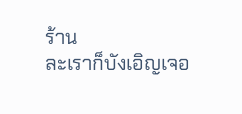ร้าน
ละเราก็บังเอิญเจอ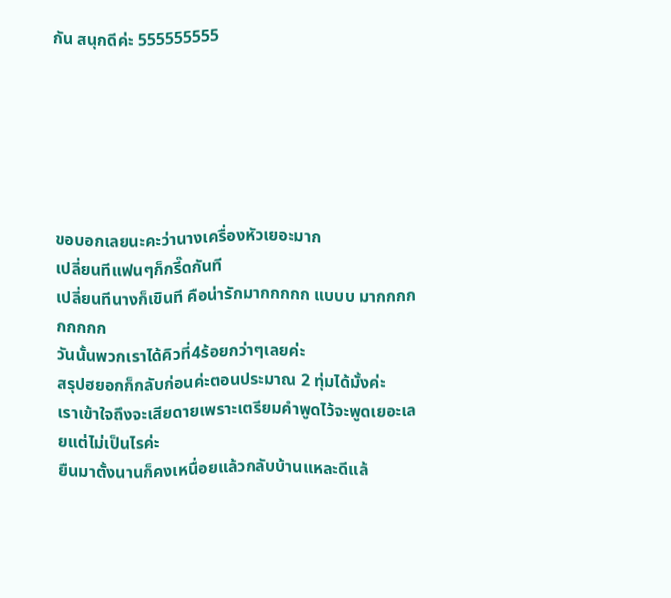กัน สนุกดีค่ะ 555555555






ขอบอกเลยนะคะว่านางเครื่องหัวเยอะมาก
เปลี่ยนทีแฟนๆก็กรี๊ดกันที
เปลี่ยนทีนางก็เขินที คือน่ารักมากกกกก แบบบ มากกกกกกกกก
วันนั้นพวกเราได้คิวที่4ร้อยกว่าๆเลยค่ะ
สรุปฮยอกก็กลับก่อนค่ะตอนประมาณ 2 ทุ่มได้มั้งค่ะ
เราเข้าใจถึงจะเสียดายเพราะเตรียมคำพูดไว้จะพูดเยอะเลยแต่ไม่เป็นไรค่ะ
ยืนมาตั้งนานก็คงเหนื่อยแล้วกลับบ้านแหละดีแล้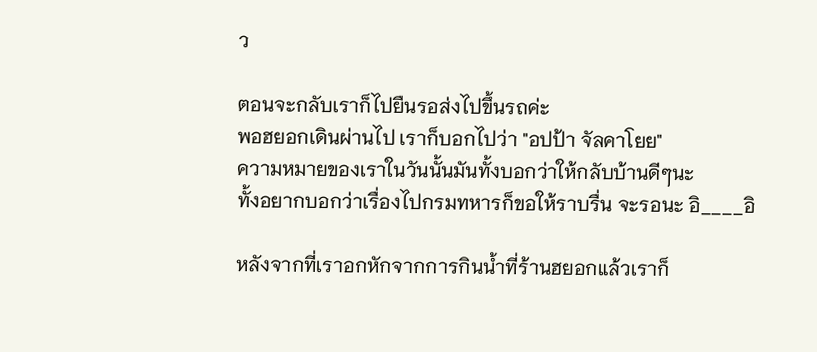ว

ตอนจะกลับเราก็ไปยืนรอส่งไปขึ้นรถค่ะ
พอฮยอกเดินผ่านไป เราก็บอกไปว่า "อปป้า จัลคาโยย"
ความหมายของเราในวันนั้นมันทั้งบอกว่าให้กลับบ้านดีๆนะ
ทั้งอยากบอกว่าเรื่องไปกรมทหารก็ขอให้ราบรื่น จะรอนะ อิ____อิ

หลังจากที่เราอกหักจากการกินน้ำที่ร้านฮยอกแล้วเราก็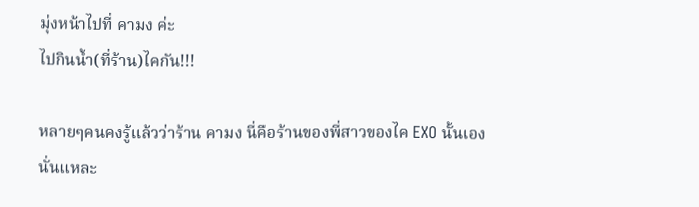มุ่งหน้าไปที่ คามง ค่ะ
ไปกินน้ำ(ที่ร้าน)ไคกัน!!!

หลายๆคนคงรู้แล้วว่าร้าน คามง นี่คือร้านของพี่สาวของไค EXO นั้นเอง
นั่นแหละ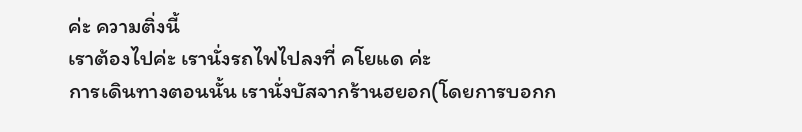ค่ะ ความติ่งนี้
เราต้องไปค่ะ เรานั่งรถไฟไปลงที่ คโยแด ค่ะ
การเดินทางตอนนั้น เรานั่งบัสจากร้านฮยอก(โดยการบอกก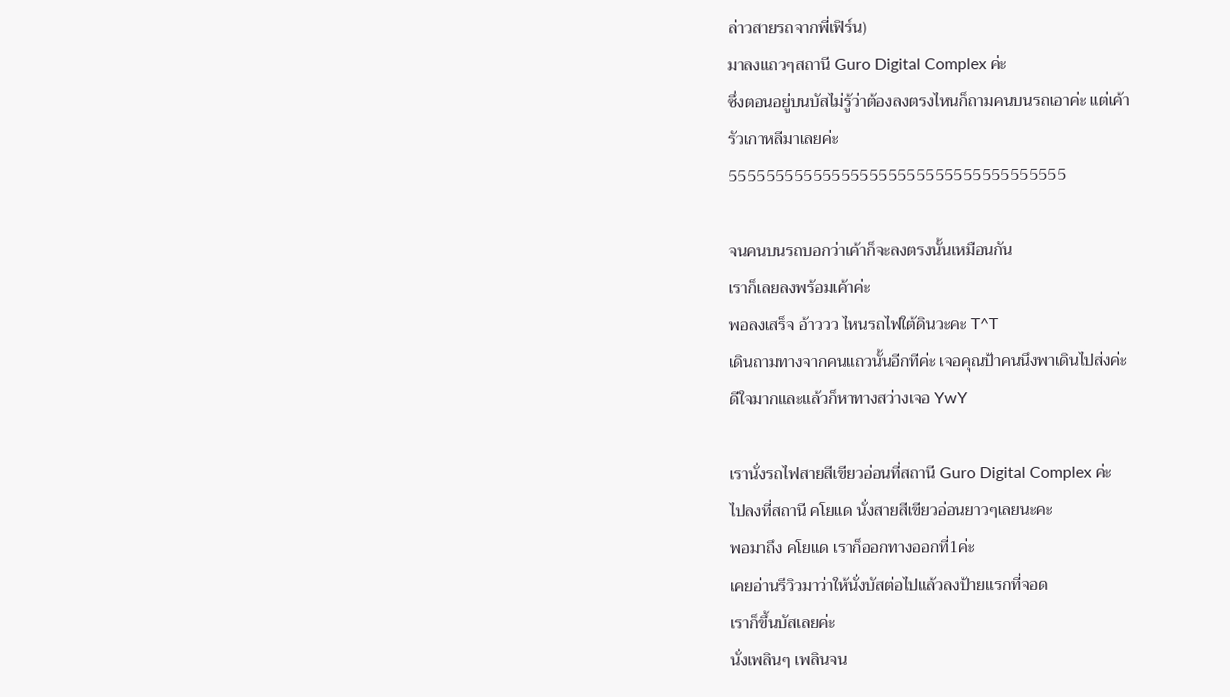ล่าวสายรถจากพี่เฟิร์น)
มาลงแถวๆสถานี Guro Digital Complex ค่ะ
ซึ่งตอนอยู่บนบัสไม่รู้ว่าต้องลงตรงไหนก็ถามคนบนรถเอาค่ะ แต่เค้า
รัวเกาหลีมาเลยค่ะ
555555555555555555555555555555555555

จนคนบนรถบอกว่าเค้าก็จะลงตรงนั้นเหมือนกัน
เราก็เลยลงพร้อมเค้าค่ะ
พอลงเสร็จ อ้าววว ไหนรถไฟใต้ดินวะคะ T^T
เดินถามทางจากคนแถวนั้นอีกทีค่ะ เจอคุณป้าคนนึงพาเดินไปส่งค่ะ
ดีใจมากและแล้วก็หาทางสว่างเจอ YwY

เรานั่งรถไฟสายสีเขียวอ่อนที่สถานี Guro Digital Complex ค่ะ
ไปลงที่สถานี คโยแด นั่งสายสีเขียวอ่อนยาวๆเลยนะคะ
พอมาถึง คโยแด เราก็ออกทางออกที่1ค่ะ
เคยอ่านรีวิวมาว่าให้นั่งบัสต่อไปแล้วลงป้ายแรกที่จอด
เราก็ขึ้นบัสเลยค่ะ
นั่งเพลินๆ เพลินจน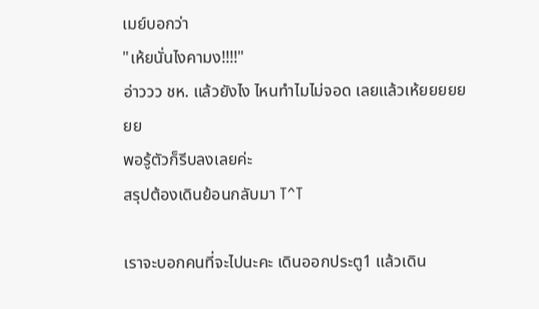เมย์บอกว่า
"เห้ยนั่นไงคามง!!!!"
อ่าววว ชห. แล้วยังไง ไหนทำไมไม่จอด เลยแล้วเห้ยยยยยยย
พอรู้ตัวก็รีบลงเลยค่ะ
สรุปต้องเดินย้อนกลับมา T^T

เราจะบอกคนที่จะไปนะคะ เดินออกประตู1 แล้วเดิน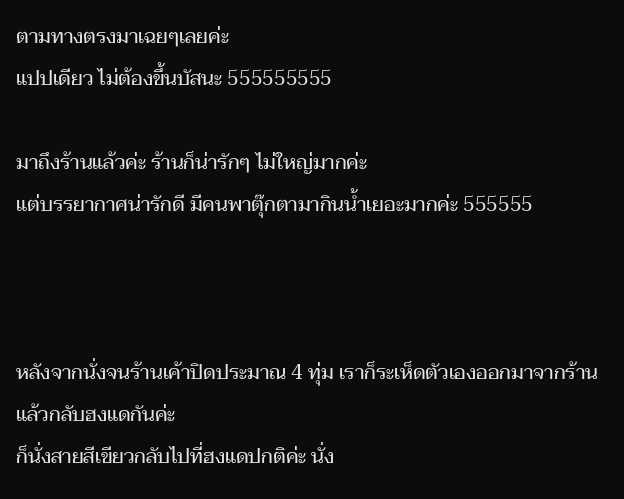ตามทางตรงมาเฉยๆเลยค่ะ
แปปเดียว ไม่ต้องขึ้นบัสนะ 555555555

มาถึงร้านแล้วค่ะ ร้านก็น่ารักๆ ไม่ใหญ่มากค่ะ
แต่บรรยากาศน่ารักดี มีคนพาตุ๊กตามากินน้ำเยอะมากค่ะ 555555



หลังจากนั่งจนร้านเค้าปิดประมาณ 4 ทุ่ม เราก็ระเห็ดตัวเองออกมาจากร้านแล้วกลับฮงแดกันค่ะ
ก็นั่งสายสีเขียวกลับไปที่ฮงแดปกติค่ะ นั่ง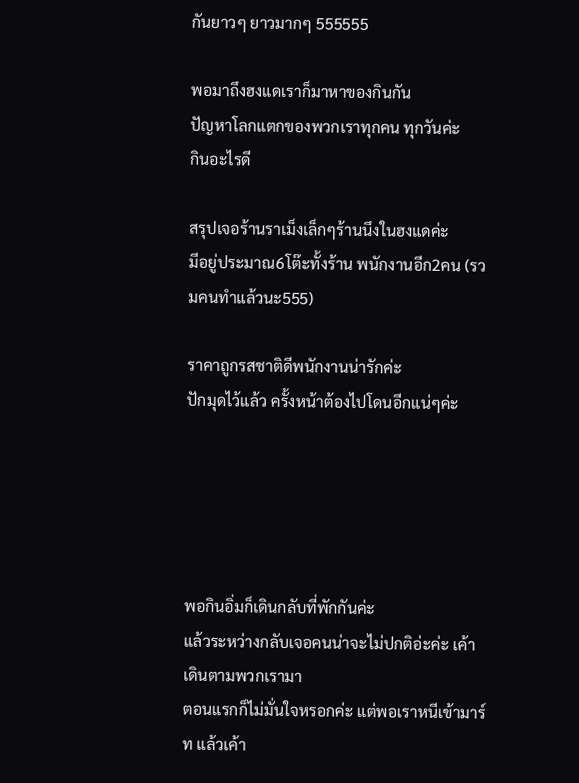กันยาวๆ ยาวมากๆ 555555

พอมาถึงฮงแดเราก็มาหาของกินกัน
ปัญหาโลกแตกของพวกเราทุกคน ทุกวันค่ะ
กินอะไรดี

สรุปเจอร้านราเม็งเล็กๆร้านนึงในฮงแดค่ะ
มีอยู่ประมาณ6โต๊ะทั้งร้าน พนักงานอีก2คน (รวมคนทำแล้วนะ555)

ราคาถูกรสชาติดีพนักงานน่ารักค่ะ
ปักมุดไว้แล้ว ครั้งหน้าต้องไปโดนอีกแน่ๆค่ะ





พอกินอิ่มก็เดินกลับที่พักกันค่ะ
แล้วระหว่างกลับเจอคนน่าจะไม่ปกติอ่ะค่ะ เค้าเดินตามพวกเรามา
ตอนแรกก็ไม่มั่นใจหรอกค่ะ แต่พอเราหนีเข้ามาร์ท แล้วเค้า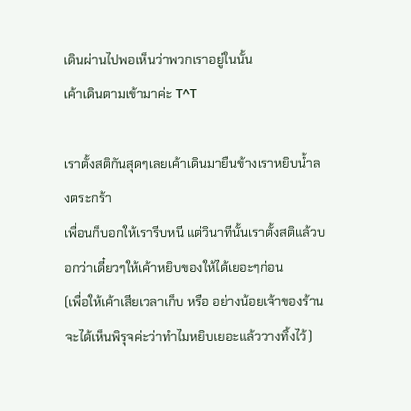เดินผ่านไปพอเห็นว่าพวกเราอยู่ในนั้น
เค้าเดินตามเข้ามาค่ะ T^T

เราตั้งสติกันสุดๆเลยเค้าเดินมายืนข้างเราหยิบน้ำลงตระกร้า
เพื่อนก็บอกให้เรารีบหนี แต่วินาทีนั้นเราตั้งสติแล้วบอกว่าเดี๋ยวๆให้เค้าหยิบของให้ได้เยอะๆก่อน
(เพื่อให้เค้าเสียเวลาเก็บ หรือ อย่างน้อยเจ้าของร้านจะได้เห็นพิรุจค่ะว่าทำไมหยิบเยอะแล้ววางทิ้งไว้)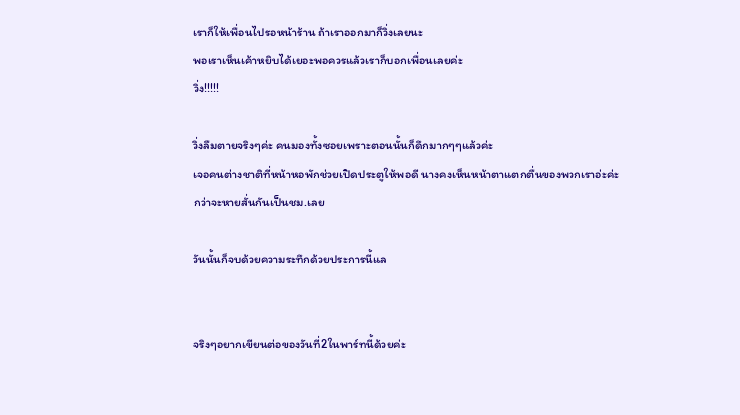เราก็ให้เพื่อนไปรอหน้าร้าน ถ้าเราออกมาก็วิ่งเลยนะ
พอเราเห็นเค้าหยิบได้เยอะพอควรแล้วเราก็บอกเพื่อนเลยค่ะ
วิ่ง!!!!!

วิ่งลืมตายจริงๆค่ะ คนมองทั้งซอยเพราะตอนนั้นก็ดึกมากๆๆแล้วค่ะ
เจอคนต่างชาติที่หน้าหอพักช่วยเปิดประตูให้พอดี นางคงเห็นหน้าตาแตกตื่นของพวกเราอ่ะค่ะ
กว่าจะหายสั่นกันเป็นชม.เลย

วันนั้นก็จบด้วยความระทึกด้วยประการนี้แล


จริงๆอยากเขียนต่อของวันที่2ในพาร์ทนี้ด้วยค่ะ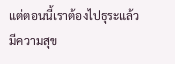แต่ตอนนี้เราต้องไปธุระแล้ว
มีความสุข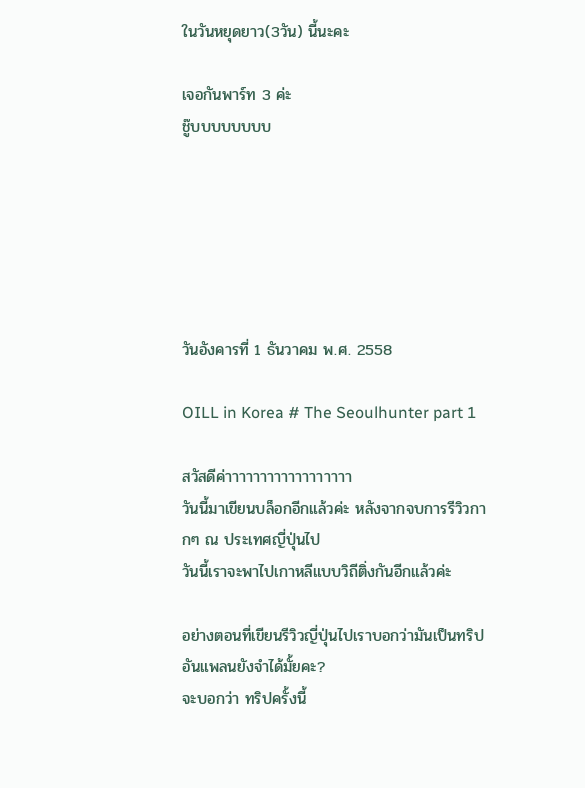ในวันหยุดยาว(3วัน) นี้นะคะ

เจอกันพาร์ท 3 ค่ะ
ชู๊บบบบบบบบ






วันอังคารที่ 1 ธันวาคม พ.ศ. 2558

OILL in Korea # The Seoulhunter part 1

สวัสดีค่าาาาาาาาาาาาาาาาาา
วันนี้มาเขียนบล็อกอีกแล้วค่ะ หลังจากจบการรีวิวกากๆ ณ ประเทศญี่ปุ่นไป
วันนี้เราจะพาไปเกาหลีแบบวิถีติ่งกันอีกแล้วค่ะ

อย่างตอนที่เขียนรีวิวญี่ปุ่นไปเราบอกว่ามันเป็นทริปอันแพลนยังจำได้มั้ยคะ?
จะบอกว่า ทริปครั้งนี้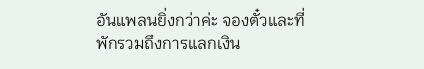อันแพลนยิ่งกว่าค่ะ จองตั๋วและที่พักรวมถึงการแลกเงิน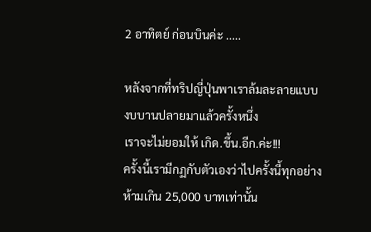2 อาทิตย์ ก่อนบินค่ะ .....

หลังจากที่ทริปญี่ปุ่นพาเราล้มละลายแบบงบบานปลายมาแล้วครั้งหนึ่ง
เราจะไม่ยอมให้ เกิด.ขึ้น.อีก.ค่ะ!!!
ครั้งนี้เรามีกฏกับตัวเองว่าไปครั้งนี้ทุกอย่างห้ามเกิน 25,000 บาทเท่านั้น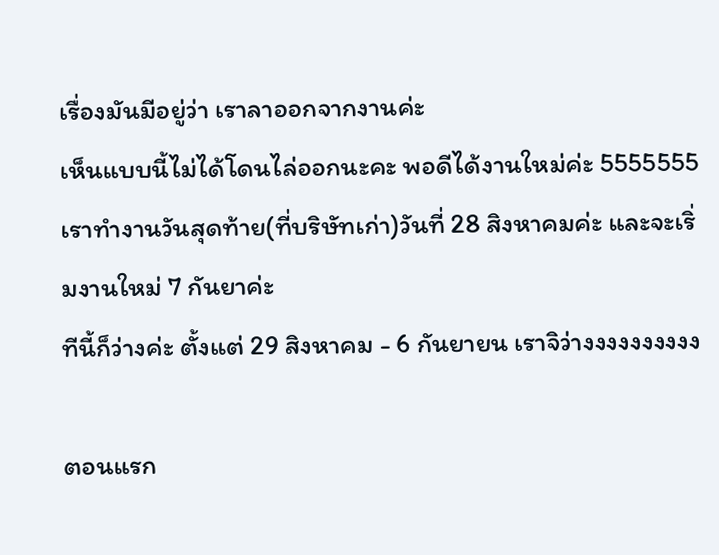เรื่องมันมีอยู่ว่า เราลาออกจากงานค่ะ
เห็นแบบนี้ไม่ได้โดนไล่ออกนะคะ พอดีได้งานใหม่ค่ะ 5555555
เราทำงานวันสุดท้าย(ที่บริษัทเก่า)วันที่ 28 สิงหาคมค่ะ และจะเริ่มงานใหม่ 7 กันยาค่ะ
ทีนี้ก็ว่างค่ะ ตั้งแต่ 29 สิงหาคม - 6 กันยายน เราจิว่างงงงงงงงงง

ตอนแรก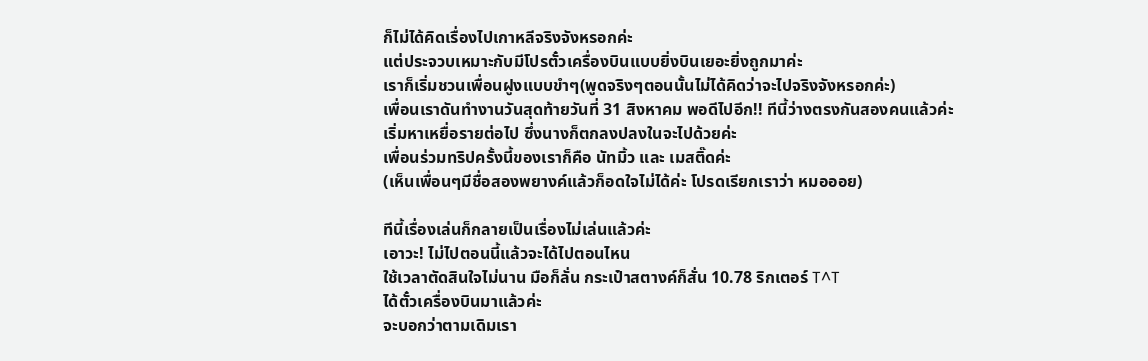ก็ไม่ได้คิดเรื่องไปเกาหลีจริงจังหรอกค่ะ
แต่ประจวบเหมาะกับมีโปรตั๋วเครื่องบินแบบยิ่งบินเยอะยิ่งถูกมาค่ะ
เราก็เริ่มชวนเพื่อนฝูงแบบขำๆ(พูดจริงๆตอนนั้นไม่ได้คิดว่าจะไปจริงจังหรอกค่ะ)
เพื่อนเราดันทำงานวันสุดท้ายวันที่ 31 สิงหาคม พอดีไปอีก!! ทีนี้ว่างตรงกันสองคนแล้วค่ะ
เริ่มหาเหยื่อรายต่อไป ซึ่งนางก็ตกลงปลงในจะไปด้วยค่ะ
เพื่อนร่วมทริปครั้งนี้ของเราก็คือ นัทมิ้ว และ เมสติ๊ดค่ะ
(เห็นเพื่อนๆมีชื่อสองพยางค์แล้วก็อดใจไม่ได้ค่ะ โปรดเรียกเราว่า หมอออย)

ทีนี้เรื่องเล่นก็กลายเป็นเรื่องไม่เล่นแล้วค่ะ
เอาวะ! ไม่ไปตอนนี้แล้วจะได้ไปตอนไหน
ใช้เวลาตัดสินใจไม่นาน มือก็ลั่น กระเป๋าสตางค์ก็สั่น 10.78 ริกเตอร์ T^T
ได้ตั๋วเครื่องบินมาแล้วค่ะ
จะบอกว่าตามเดิมเรา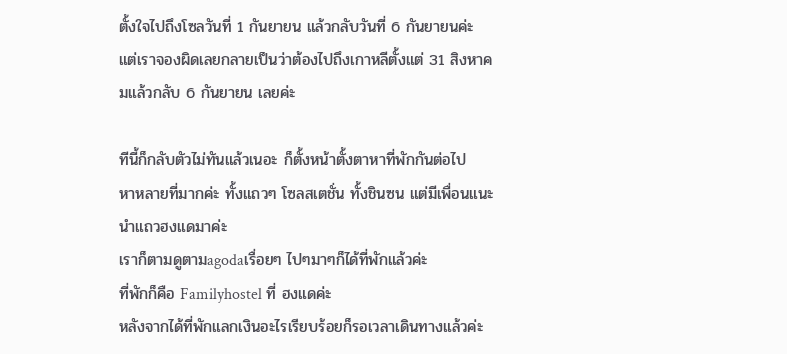ตั้งใจไปถึงโซลวันที่ 1 กันยายน แล้วกลับวันที่ 6 กันยายนค่ะ
แต่เราจองผิดเลยกลายเป็นว่าต้องไปถึงเกาหลีตั้งแต่ 31 สิงหาคมแล้วกลับ 6 กันยายน เลยค่ะ

ทีนี้ก็กลับตัวไม่ทันแล้วเนอะ ก็ตั้งหน้าตั้งตาหาที่พักกันต่อไป
หาหลายที่มากค่ะ ทั้งแถวๆ โซลสเตชั่น ทั้งชินซน แต่มีเพื่อนแนะนำแถวฮงแดมาค่ะ
เราก็ตามดูตามagodaเรื่อยๆ ไปๆมาๆก็ได้ที่พักแล้วค่ะ
ที่พักก็คือ Familyhostel ที่ ฮงแดค่ะ
หลังจากได้ที่พักแลกเงินอะไรเรียบร้อยก็รอเวลาเดินทางแล้วค่ะ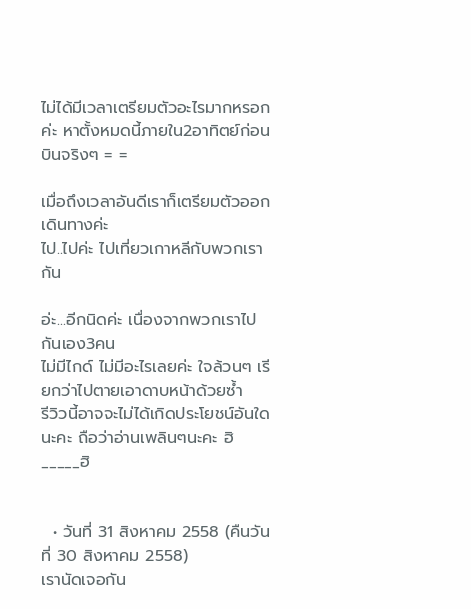ไม่ได้มีเวลาเตรียมตัวอะไรมากหรอกค่ะ หาตั้งหมดนี้ภายใน2อาทิตย์ก่อนบินจริงๆ = =

เมื่อถึงเวลาอันดีเราก็เตรียมตัวออกเดินทางค่ะ
ไป..ไปค่ะ ไปเที่ยวเกาหลีกับพวกเรากัน

อ่ะ...อีกนิดค่ะ เนื่องจากพวกเราไปกันเอง3คน
ไม่มีไกด์ ไม่มีอะไรเลยค่ะ ใจล้วนๆ เรียกว่าไปตายเอาดาบหน้าด้วยซ้ำ
รีวิวนี้อาจจะไม่ได้เกิดประโยชน์อันใดนะคะ ถือว่าอ่านเพลินๆนะคะ ฮิ_____ฮิ


  • วันที่ 31 สิงหาคม 2558 (คืนวันที่ 30 สิงหาคม 2558)
เรานัดเจอกัน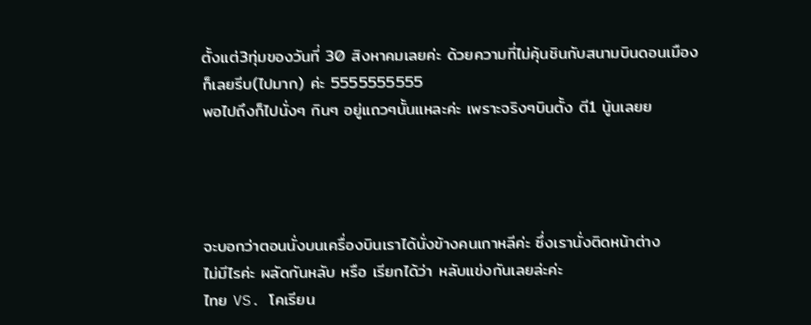ตั้งแต่3ทุ่มของวันที่ 30 สิงหาคมเลยค่ะ ด้วยความที่ไม่คุ้นชินกับสนามบินดอนเมือง
ก็เลยรีบ(ไปมาก) ค่ะ 5555555555
พอไปถึงก็ไปนั่งๆ กินๆ อยู่แถวๆนั้นแหละค่ะ เพราะจริงๆบินตั้ง ตี1 นู้นเลยย




จะบอกว่าตอนนั่งบนเครื่องบินเราได้นั่งข้างคนเกาหลีค่ะ ซึ่งเรานั่งติดหน้าต่าง
ไม่มีไรค่ะ ผลัดกันหลับ หรือ เรียกได้ว่า หลับแข่งกันเลยล่ะค่ะ
ไทย VS. โคเรียน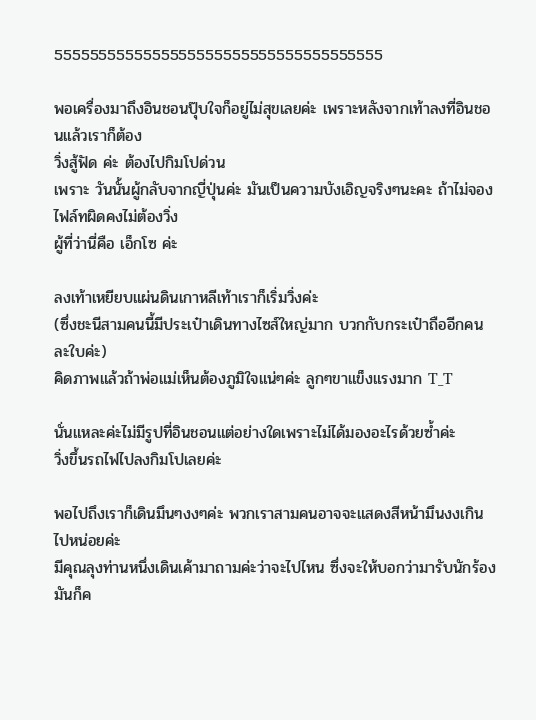5555555555555555555555555555555555555

พอเครื่องมาถึงอินชอนปุ๊บใจก็อยู่ไม่สุขเลยค่ะ เพราะหลังจากเท้าลงที่อินชอนแล้วเราก็ต้อง
วิ่งสู้ฟัด ค่ะ ต้องไปกิมโปด่วน
เพราะ วันนั้นผู้กลับจากญี่ปุ่นค่ะ มันเป็นความบังเอิญจริงๆนะคะ ถ้าไม่จองไฟล์ทผิดคงไม่ต้องวิ่ง
ผู้ที่ว่านี่คือ เอ็กโซ ค่ะ

ลงเท้าเหยียบแผ่นดินเกาหลีเท้าเราก็เริ่มวิ่งค่ะ
(ซึ่งชะนีสามคนนี้มีประเป๋าเดินทางไซส์ใหญ่มาก บวกกับกระเป๋าถืออีกคนละใบค่ะ)
คิดภาพแล้วถ้าพ่อแม่เห็นต้องภูมิใจแน่ๆค่ะ ลูกๆขาแข็งแรงมาก T_T

นั่นแหละค่ะไม่มีรูปที่อินชอนแต่อย่างใดเพราะไม่ได้มองอะไรด้วยซ้ำค่ะ
วิ่งขึ้นรถไฟไปลงกิมโปเลยค่ะ

พอไปถึงเราก็เดินมึนๆงงๆค่ะ พวกเราสามคนอาจจะแสดงสีหน้ามึนงงเกินไปหน่อยค่ะ
มีคุณลุงท่านหนึ่งเดินเค้ามาถามค่ะว่าจะไปไหน ซึ่งจะให้บอกว่ามารับนักร้องมันก็ค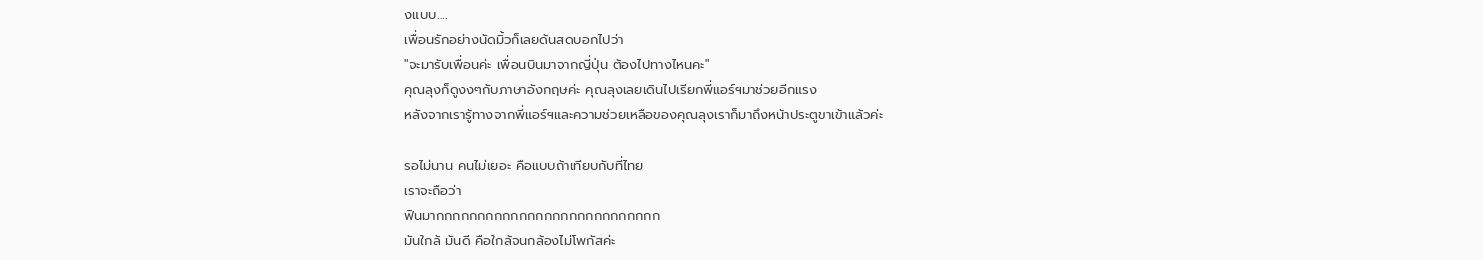งแบบ....
เพื่อนรักอย่างนัดมิ้วก็เลยด้นสดบอกไปว่า
"จะมารับเพื่อนค่ะ เพื่อนบินมาจากญี่ปุ่น ต้องไปทางไหนคะ"
คุณลุงก็ดูงงๆกับภาษาอังกฤษค่ะ คุณลุงเลยเดินไปเรียกพี่แอร์ฯมาช่วยอีกแรง
หลังจากเรารู้ทางจากพี่แอร์ฯและความช่วยเหลือของคุณลุงเราก็มาถึงหน้าประตูขาเข้าแล้วค่ะ

รอไม่นาน คนไม่เยอะ คือแบบถ้าเทียบกับที่ไทย
เราจะถือว่า
ฟินมากกกกกกกกกกกกกกกกกกกกกกกกกกก
มันใกล้ มันดี คือใกล้จนกล้องไม่โพกัสค่ะ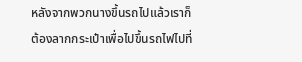หลังจากพวกนางขึ้นรถไปแล้วเราก็ต้องลากกระเป๋าเพื่อไปขึ้นรถไฟไปที่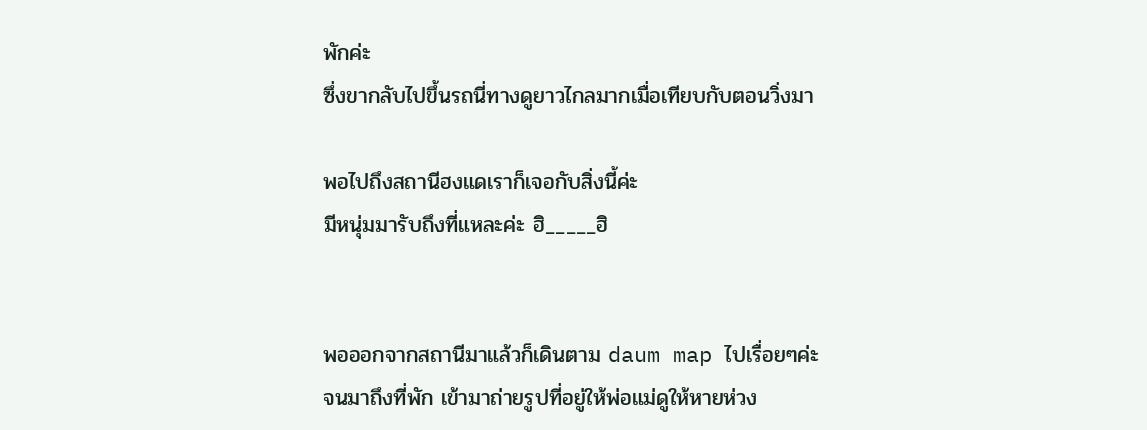พักค่ะ
ซึ่งขากลับไปขึ้นรถนี่ทางดูยาวไกลมากเมื่อเทียบกับตอนวิ่งมา

พอไปถึงสถานีฮงแดเราก็เจอกับสิ่งนี้ค่ะ
มีหนุ่มมารับถึงที่แหละค่ะ ฮิ_____ฮิ


พอออกจากสถานีมาแล้วก็เดินตาม daum map ไปเรื่อยๆค่ะ
จนมาถึงที่พัก เข้ามาถ่ายรูปที่อยู่ให้พ่อแม่ดูให้หายห่วง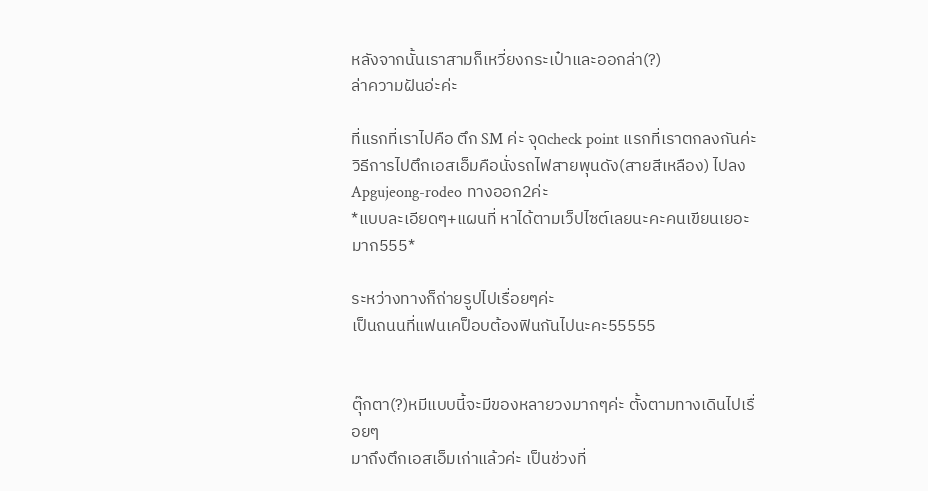หลังจากนั้นเราสามก็เหวี่ยงกระเป๋าและออกล่า(?)
ล่าความฝันอ่ะค่ะ

ที่แรกที่เราไปคือ ตึก SM ค่ะ จุดcheck point แรกที่เราตกลงกันค่ะ
วิธีการไปตึกเอสเอ็มคือนั่งรถไฟสายพุนดัง(สายสีเหลือง) ไปลง Apgujeong-rodeo ทางออก2ค่ะ
*แบบละเอียดๆ+แผนที่ หาได้ตามเว็ปไซต์เลยนะคะคนเขียนเยอะมาก555*

ระหว่างทางก็ถ่ายรูปไปเรื่อยๆค่ะ
เป็นถนนที่แฟนเคป็อบต้องฟินกันไปนะคะ55555


ตุ๊กตา(?)หมีแบบนี้จะมีของหลายวงมากๆค่ะ ตั้งตามทางเดินไปเรื่อยๆ
มาถึงตึกเอสเอ็มเก่าแล้วค่ะ เป็นช่วงที่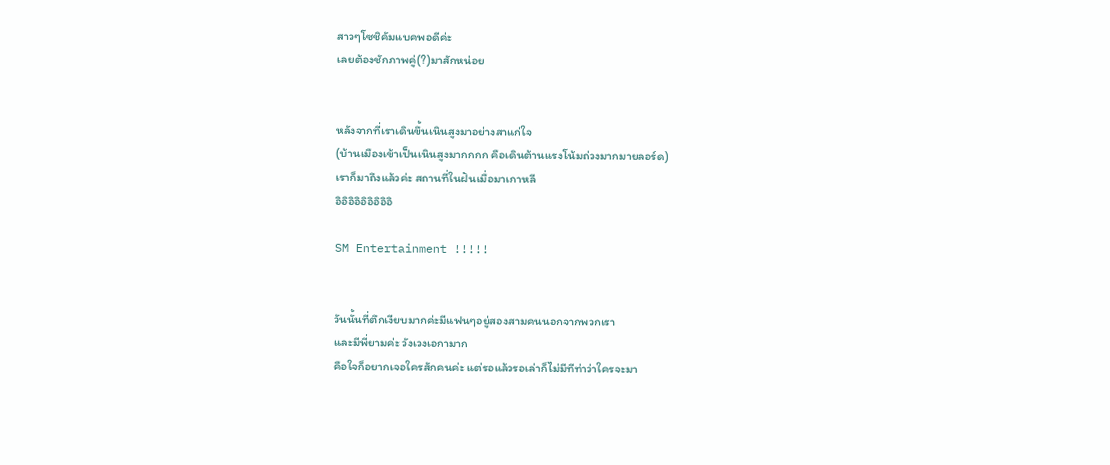สาวๆโซชิคัมแบคพอดีค่ะ
เลยต้องชักภาพคู่(?)มาสักหน่อย


หลังจากที่เราเดินขึ้นเนินสูงมาอย่างสาแก่ใจ
(บ้านเมืองเข้าเป็นเนินสูงมากกกก คือเดินต้านแรงโน้มถ่วงมากมายลอร์ด)
เราก็มาถึงแล้วค่ะ สถานที่ในฝันเมื่อมาเกาหลี
อิอิอิอิอิอิอิอิอิ

SM Entertainment !!!!!


วันนั้นที่ตึกเงียบมากค่ะมีแฟนๆอยู่สองสามคนนอกจากพวกเรา
และมีพี่ยามค่ะ วังเวงเอกามาก
คือใจก็อยากเจอใครสักคนค่ะ แต่รอแล้วรอเล่าก็ไม่มีทีท่าว่าใครจะมา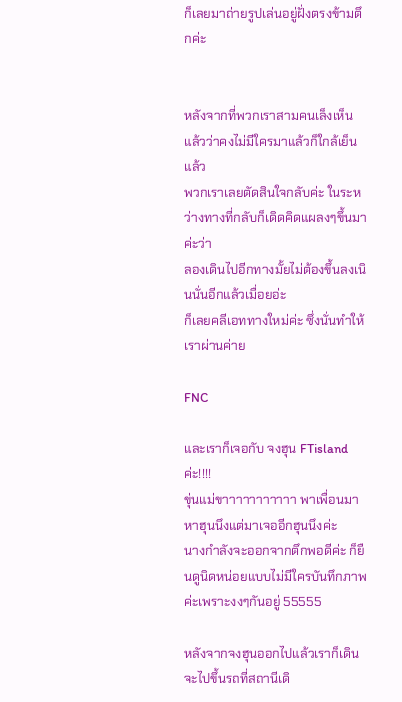ก็เลยมาถ่ายรูปเล่นอยู่ฝั่งตรงข้ามตึกค่ะ


หลังจากที่พวกเราสามคนเล็งเห็นแล้วว่าคงไม่มีใครมาแล้วก็ใกล้เย็นแล้ว
พวกเราเลยตัดสินใจกลับค่ะ ในระหว่างทางที่กลับก็เดิดคิดแผลงๆขึ้นมาค่ะว่า
ลองเดินไปอีกทางมั้ยไม่ต้องขึ้นลงเนินนั่นอีกแล้วเมื่อยอ่ะ
ก็เลยคลีเอททางใหม่ค่ะ ซึ่งนั่นทำให้เราผ่านค่าย

FNC

และเราก็เจอกับ จงฮุน FTisland ค่ะ!!!!
ขุ่นแม่ขาาาาาาาาาาา พาเพื่อนมาหาฮุนนึงแต่มาเจออีกฮุนนึงค่ะ
นางกำลังจะออกจากตึกพอดีค่ะ ก็ยืนดูนิดหน่อยแบบไม่มีใครบันทึกภาพค่ะเพราะงงๆกันอยู่ 55555

หลังจากจงฮุนออกไปแล้วเราก็เดินจะไปขึ้นรถที่สถานีเดิ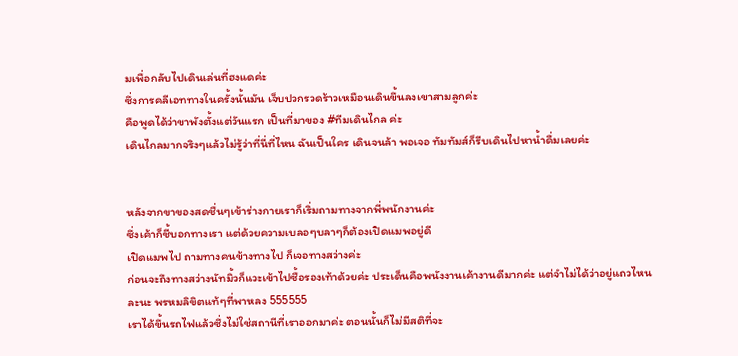มเพื่อกลับไปเดินเล่นที่ฮงแดค่ะ
ซึ่งการคลีเอททางในครั้งนั้นมัน เจ็บปวกรวดร้าวเหมือนเดินขึ้นลงเขาสามลูกค่ะ
คือพูดได้ว่าขาพังตั้งแต่วันแรก เป็นที่มาของ #ทีมเดินไกล ค่ะ
เดินไกลมากจริงๆแล้วไม่รู้ว่าที่นี่ที่ไหน ฉันเป็นใคร เดินจนล้า พอเจอ ทัมทัมส์ก็รีบเดินไปหาน้ำดื่มเลยค่ะ


หลังจากขาของสดชื่นๆเข้าร่างกายเราก็เริ่มถามทางจากพี่พนักงานค่ะ
ซึ่งเค้าก็ชี้บอกทางเรา แต่ด้วยความเบลอๆบลาๆก็ต้องเปิดแมพอยู่ดี
เปิดแมพไป ถามทางคนข้างทางไป ก็เจอทางสว่างค่ะ
ก่อนจะถึงทางสว่างนัทมิ้วก็แวะเข้าไปซื้อรองเท้าด้วยค่ะ ประเด็นคือพนังงานเค้างานดีมากค่ะ แต่จำไม่ได้ว่าอยู่แถวไหนละนะ พรหมลิขิตแท้ๆที่พาหลง 555555
เราได้ขึ้นรถไฟแล้วซึ่งไม่ใช่สถานีที่เราออกมาค่ะ ตอนนั้นก็ไม่มีสติที่จะ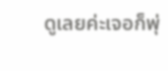ดูเลยค่ะเจอก็พุ่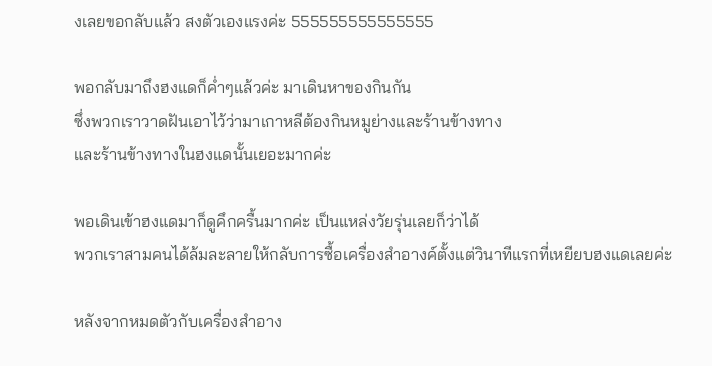งเลยขอกลับแล้ว สงตัวเองแรงค่ะ 555555555555555

พอกลับมาถึงฮงแดก็ค่ำๆแล้วค่ะ มาเดินหาของกินกัน
ซึ่งพวกเราวาดฝันเอาไว้ว่ามาเกาหลีต้องกินหมูย่างและร้านข้างทาง
และร้านข้างทางในฮงแดนั้นเยอะมากค่ะ

พอเดินเข้าฮงแดมาก็ดูคึกครื้นมากค่ะ เป็นแหล่งวัยรุ่นเลยก็ว่าได้
พวกเราสามคนได้ล้มละลายให้กลับการซื้อเครื่องสำอางค์ตั้งแต่วินาทีแรกที่เหยียบฮงแดเลยค่ะ

หลังจากหมดตัวกับเครื่องสำอาง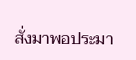สั่งมาพอประมา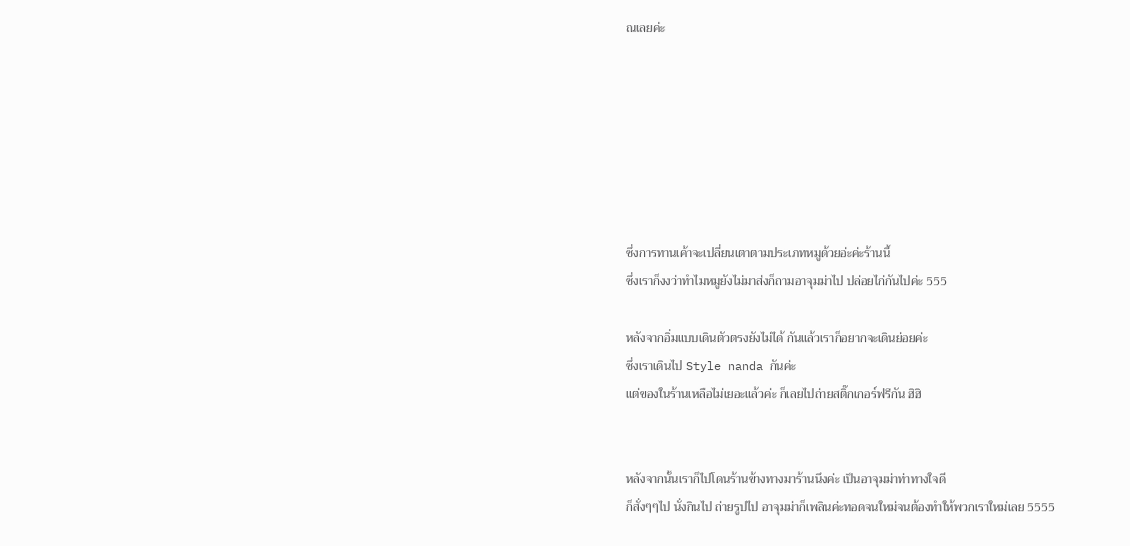ณเลยค่ะ







ซึ่งการทานเค้าจะเปลี่ยนเตาตามประเภทหมูด้วยอ่ะค่ะร้านนี้
ซึ่งเราก็งงว่าทำไมหมูยังไม่มาส่งก็ถามอาจุมม่าไป ปล่อยไก่กันไปค่ะ 555

หลังจากอิ่มแบบเดินตัวตรงยังไม่ได้ กันแล้วเราก็อยากจะเดินย่อยค่ะ
ซึ่งเราเดินไป Style nanda กันค่ะ
แต่ของในร้านเหลือไม่เยอะแล้วค่ะ ก็เลยไปถ่ายสติ๊กเกอร์ฟรีกัน ฮิฮิ


หลังจากนั้นเราก็ไปโดนร้านข้างทางมาร้านนึงค่ะ เป็นอาจุมม่าท่าทางใจดี
ก็สั่งๆๆไป นั่งกินไป ถ่ายรูปไป อาจุมม่าก็เพลินค่ะทอดจนใหม่จนต้องทำให้พวกเราใหม่เลย 5555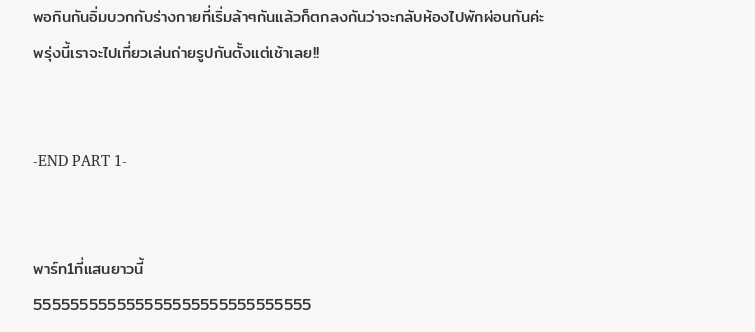พอกินกันอิ่มบวกกับร่างกายที่เริ่มล้าๆกันแล้วก็ตกลงกันว่าจะกลับห้องไปพักผ่อนกันค่ะ
พรุ่งนี้เราจะไปเที่ยวเล่นถ่ายรูปกันตั้งแต่เช้าเลย!!


-END PART 1-


พาร์ท1ที่แสนยาวนี้
555555555555555555555555555555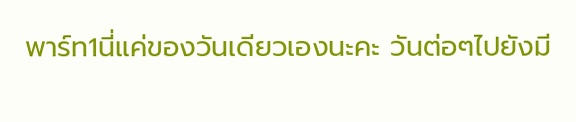พาร์ท1นี่แค่ของวันเดียวเองนะคะ วันต่อๆไปยังมี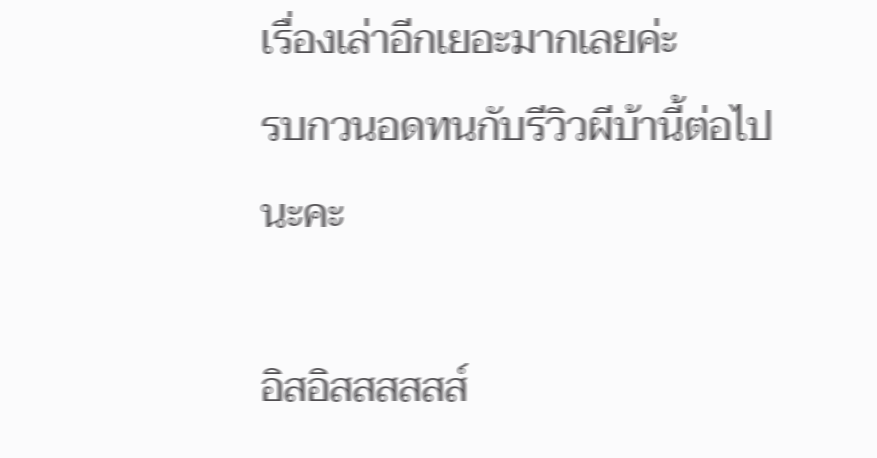เรื่องเล่าอีกเยอะมากเลยค่ะ
รบกวนอดทนกับรีวิวผีบ้านี้ต่อไปนะคะ

อิสอิสสสสสส์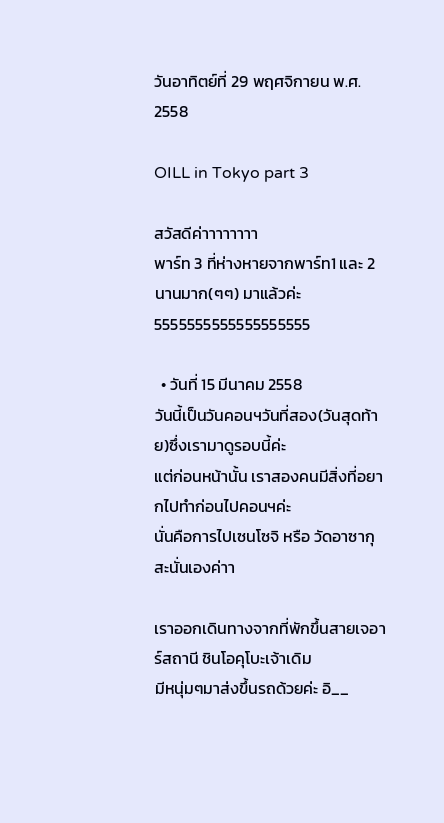วันอาทิตย์ที่ 29 พฤศจิกายน พ.ศ. 2558

OILL in Tokyo part 3

สวัสดีค่าาาาาาาา
พาร์ท 3 ที่ห่างหายจากพาร์ท1 และ 2 นานมาก(ๆๆ) มาแล้วค่ะ
5555555555555555555

  • วันที่ 15 มีนาคม 2558
วันนี้เป็นวันคอนฯวันที่สอง(วันสุดท้าย)ซึ่งเรามาดูรอบนี้ค่ะ
แต่ก่อนหน้านั้น เราสองคนมีสิ่งที่อยากไปทำก่อนไปคอนฯค่ะ
นั่นคือการไปเซนโซจิ หรือ วัดอาซากุสะนั่นเองค่าา

เราออกเดินทางจากที่พักขึ้นสายเจอาร์สถานี ชินโอคุโบะเจ้าเดิม
มีหนุ่มๆมาส่งขึ้นรถด้วยค่ะ อิ__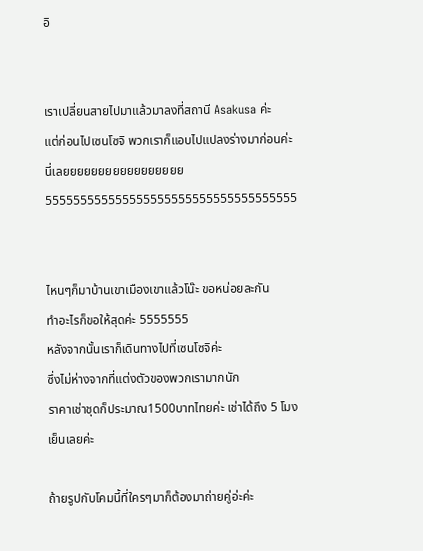อิ


เราเปลี่ยนสายไปมาแล้วมาลงที่สถานี Asakusa ค่ะ
แต่ก่อนไปเซนโซจิ พวกเราก็แอบไปแปลงร่างมาก่อนค่ะ
นี่เลยยยยยยยยยยยยยยยยย
555555555555555555555555555555555555


ไหนๆก็มาบ้านเขาเมืองเขาแล้วโน๊ะ ขอหน่อยละกัน
ทำอะไรก็ขอให้สุดค่ะ 5555555
หลังจากนั้นเราก็เดินทางไปที่เซนโซจิค่ะ
ซึ่งไม่ห่างจากที่แต่งตัวของพวกเรามากนัก
ราคาเช่าชุดก็ประมาณ1500บาทไทยค่ะ เช่าได้ถึง 5 โมงเย็นเลยค่ะ

ถ้ายรูปกับโคมนี้ที่ใครๆมาก็ต้องมาถ่ายคู่อ่ะค่ะ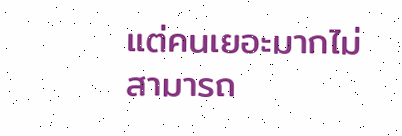แต่คนเยอะมากไม่สามารถ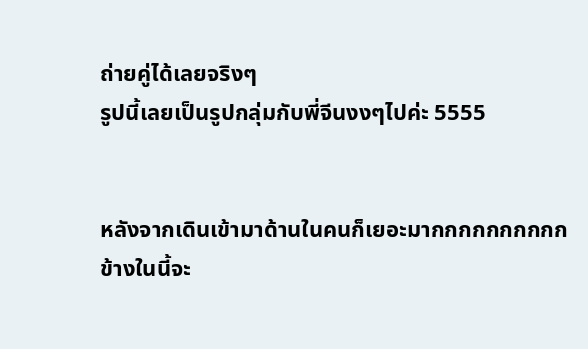ถ่ายคู่ได้เลยจริงๆ
รูปนี้เลยเป็นรูปกลุ่มกับพี่จีนงงๆไปค่ะ 5555


หลังจากเดินเข้ามาด้านในคนก็เยอะมากกกกกกกกกก
ข้างในนี้จะ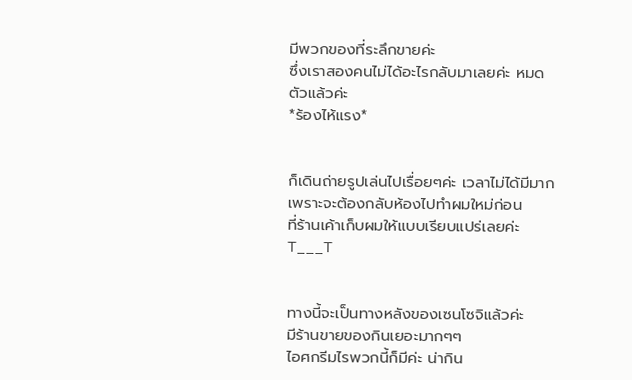มีพวกของที่ระลึกขายค่ะ
ซึ่งเราสองคนไม่ได้อะไรกลับมาเลยค่ะ หมดตัวแล้วค่ะ
*ร้องไห้แรง*


ก็เดินถ่ายรูปเล่นไปเรื่อยๆค่ะ เวลาไม่ได้มีมากเพราะจะต้องกลับห้องไปทำผมใหม่ก่อน
ที่ร้านเค้าเก็บผมให้แบบเรียบแปร่เลยค่ะ
T___T


ทางนี้จะเป็นทางหลังของเซนโซจิแล้วค่ะ
มีร้านขายของกินเยอะมากๆๆ
ไอศกรีมไรพวกนี้ก็มีค่ะ น่ากิน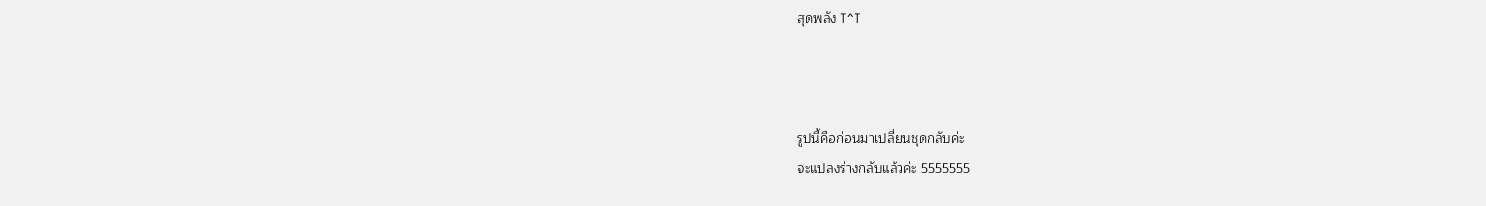สุดพลัง T^T



รูปนี้คือก่อนมาเปลี่ยนชุดกลับค่ะ
จะแปลงร่างกลับแล้วค่ะ 5555555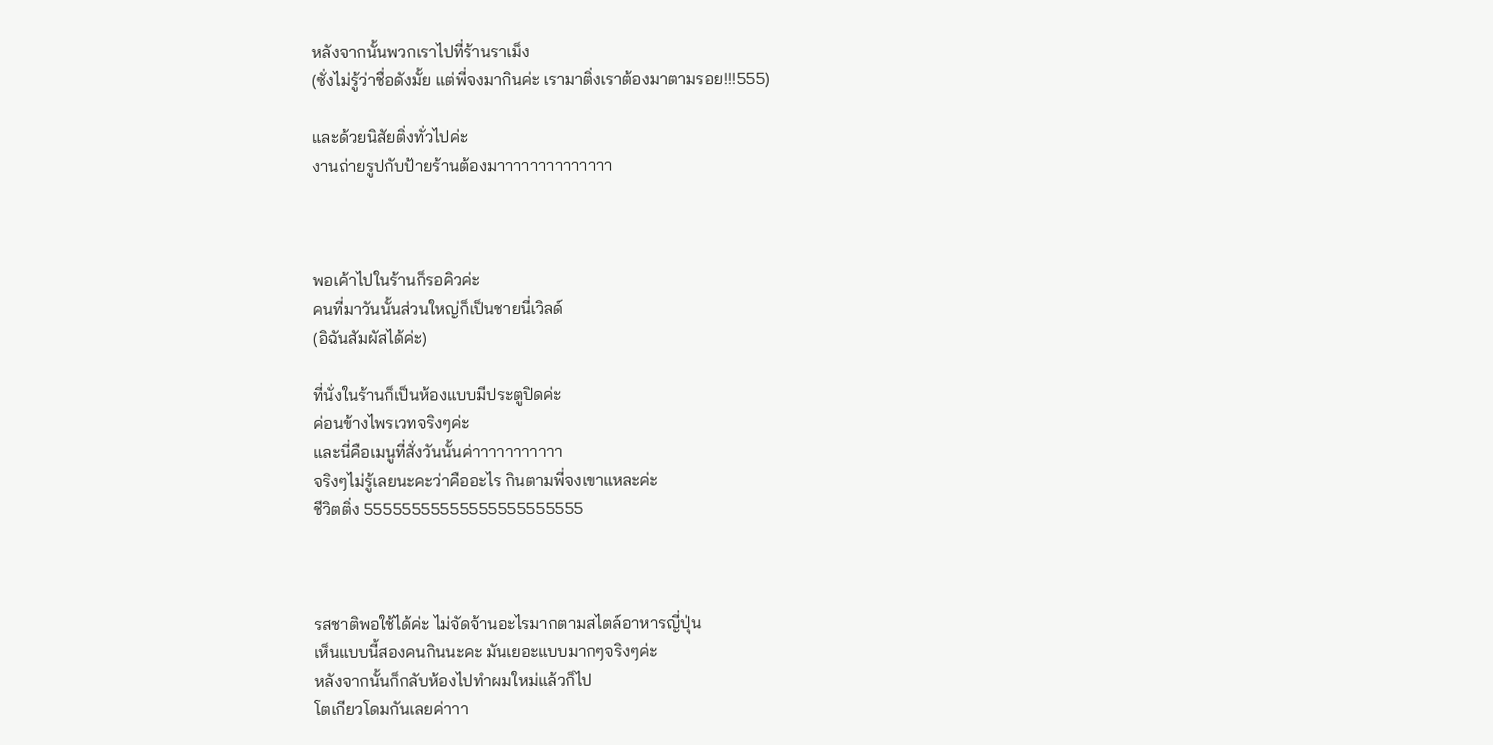หลังจากนั้นพวกเราไปที่ร้านราเม็ง
(ซั่งไม่รู้ว่าชื่อดังมั้ย แต่พี่จงมากินค่ะ เรามาติ่งเราต้องมาตามรอย!!!555)

และด้วยนิสัยติ่งทั่วไปค่ะ
งานถ่ายรูปกับป้ายร้านต้องมาาาาาาาาาาาาาา



พอเค้าไปในร้านก็รอคิวค่ะ
คนที่มาวันนั้นส่วนใหญ่ก็เป็นชายนี่เวิลด์
(อิฉันสัมผัสได้ค่ะ)

ที่นั่งในร้านก็เป็นห้องแบบมีประตูปิดค่ะ
ค่อนข้างไพรเวทจริงๆค่ะ
และนี่คือเมนูที่สั่งวันนั้นค่าาาาาาาาาาา
จริงๆไม่รู้เลยนะคะว่าคืออะไร กินตามพี่จงเขาแหละค่ะ
ชีวิตติ่ง 55555555555555555555555



รสชาติพอใช้ได้ค่ะ ไม่จัดจ้านอะไรมากตามสไตล์อาหารญี่ปุ่น
เห็นแบบนี้สองคนกินนะคะ มันเยอะแบบมากๆจริงๆค่ะ
หลังจากนั้นก็กลับห้องไปทำผมใหม่แล้วก็ไป
โตเกียวโดมกันเลยค่าาา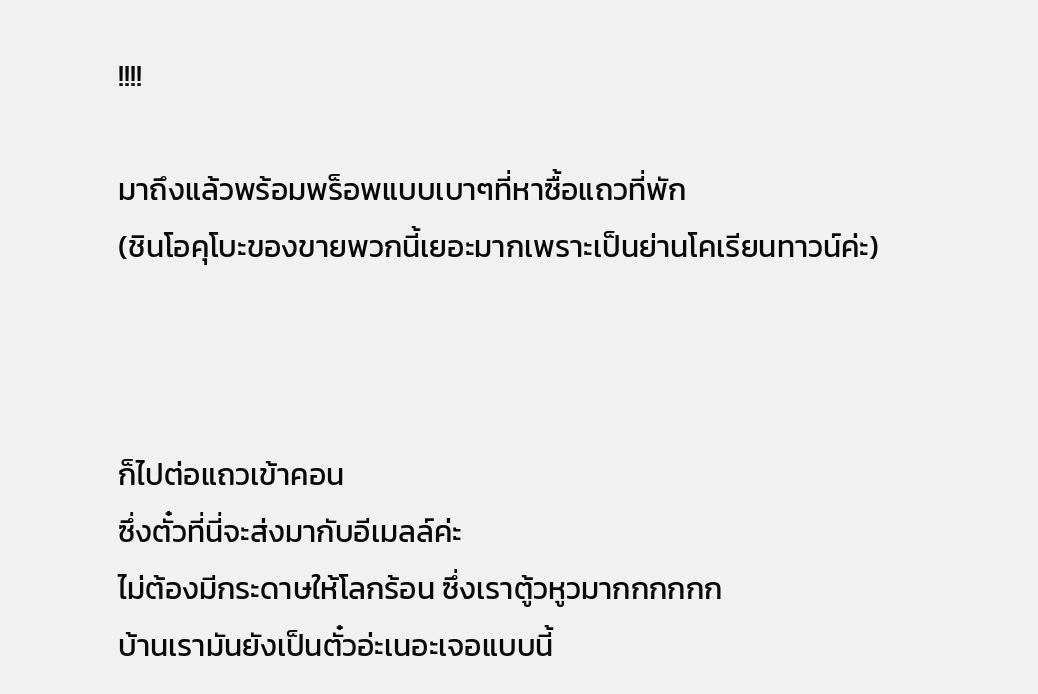!!!!

มาถึงแล้วพร้อมพร็อพแบบเบาๆที่หาซื้อแถวที่พัก
(ชินโอคุโบะของขายพวกนี้เยอะมากเพราะเป็นย่านโคเรียนทาวน์ค่ะ)



ก็ไปต่อแถวเข้าคอน
ซึ่งตั๋วที่นี่จะส่งมากับอีเมลล์ค่ะ
ไม่ต้องมีกระดาษให้โลกร้อน ซึ่งเราตู้วหูวมากกกกกก
บ้านเรามันยังเป็นตั๋วอ่ะเนอะเจอแบบนี้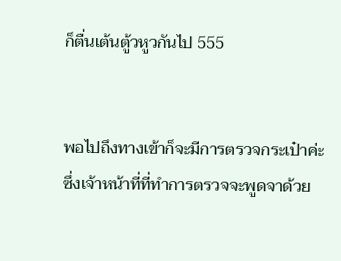ก็ตื่นเต้นตู้วหูวกันไป 555


พอไปถึงทางเข้าก็จะมีการตรวจกระเป๋าค่ะ
ซึ่งเจ้าหน้าที่ที่ทำการตรวจจะพูดจาด้วย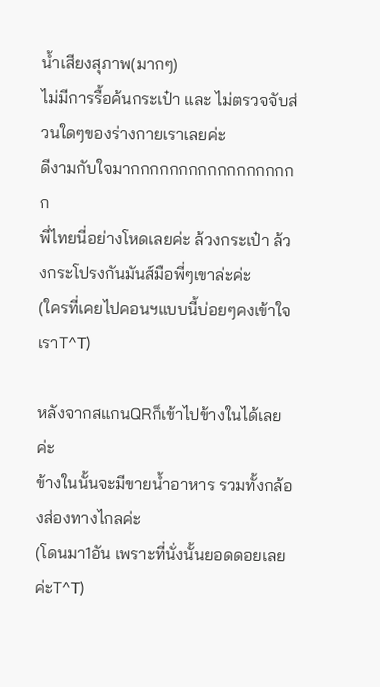น้ำเสียงสุภาพ(มากๆ)
ไม่มีการรื้อค้นกระเป๋า และ ไม่ตรวจจับส่วนใดๆของร่างกายเราเลยค่ะ
ดีงามกับใจมากกกกกกกกกกกกกกกกกก
พี่ไทยนี่อย่างโหดเลยค่ะ ล้วงกระเป๋า ล้วงกระโปรงกันมันส์มือพี่ๆเขาล่ะค่ะ
(ใครที่เคยไปคอนฯแบบนี้บ่อยๆคงเข้าใจเราT^T)

หลังจากสแกนQRก็เข้าไปข้างในได้เลยค่ะ
ข้างในนั้นจะมีขายน้ำอาหาร รวมทั้งกล้องส่องทางไกลค่ะ
(โดนมา1อัน เพราะที่นั่งนั้นยอดดอยเลยค่ะT^T)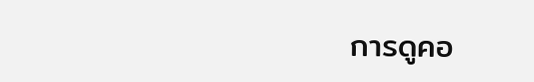การดูคอ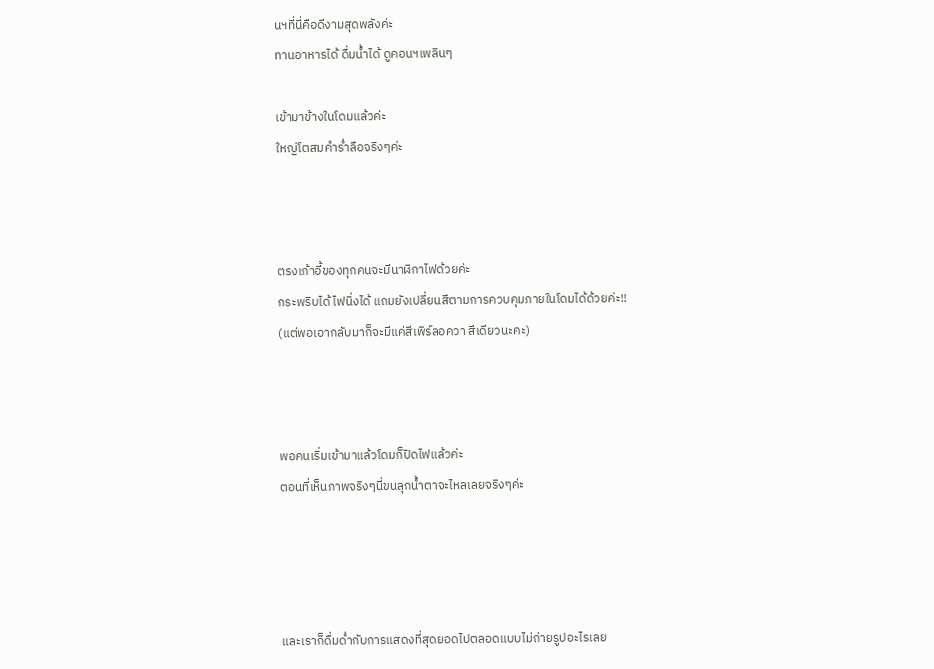นฯที่นี่คือดีงามสุดพลังค่ะ
ทานอาหารได้ ดื่มน้ำได้ ดูคอนฯเพลินๆ

เข้ามาข้างในโดมแล้วค่ะ
ใหญ่โตสมคำร่ำลือจริงๆค่ะ



ตรงเก้าอี้ของทุกคนจะมีนาฬิกาไฟด้วยค่ะ
กระพริบได้ ไฟนิ่งได้ แถมยังเปลี่ยนสีตามการควบคุมภายในโดมได้ด้วยค่ะ!!
(แต่พอเอากลับมาก็จะมีแค่สีเพิร์ลอควา สีเดียวนะคะ)



พอคนเริ่มเข้ามาแล้วโดมก็ปิดไฟแล้วค่ะ
ตอนที่เห็นภาพจริงๆนี่ขนลุกน้ำตาจะไหลเลยจริงๆค่ะ




และเราก็ดื่มด่ำกับการแสดงที่สุดยอดไปตลอดแบบไม่ถ่ายรูปอะไรเลย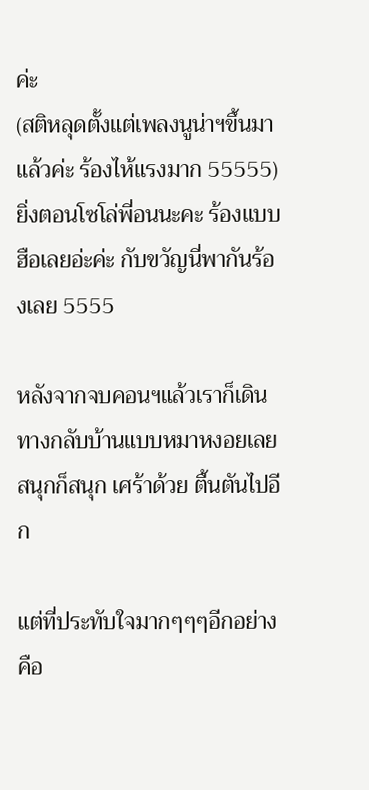ค่ะ
(สติหลุดตั้งแต่เพลงนูน่าฯขึ้นมาแล้วค่ะ ร้องไห้แรงมาก 55555)
ยิ่งตอนโซโล่พี่อนนะคะ ร้องแบบฮือเลยอ่ะค่ะ กับขวัญนี่พากันร้องเลย 5555

หลังจากจบคอนฯแล้วเราก็เดินทางกลับบ้านแบบหมาหงอยเลย
สนุกก็สนุก เศร้าด้วย ตื้นตันไปอีก

แต่ที่ประทับใจมากๆๆๆอีกอย่างคือ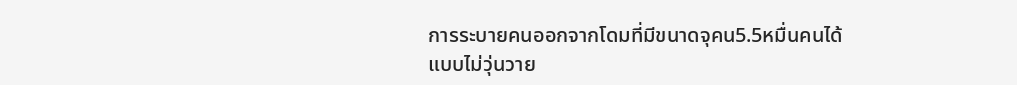การระบายคนออกจากโดมที่มีขนาดจุคน5.5หมื่นคนได้
แบบไม่วุ่นวาย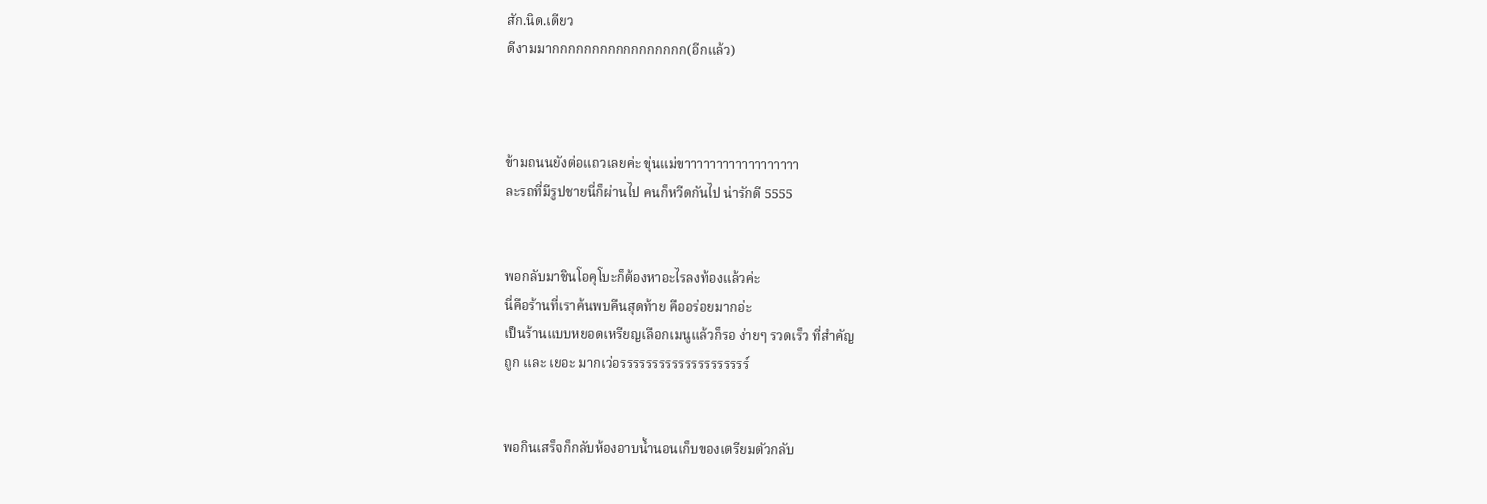สัก.นิด.เดียว
ดีงามมากกกกกกกกกกกกกกกกก(อีกแล้ว)



ข้ามถนนยังต่อแถวเลยค่ะ ขุ่นแม่ขาาาาาาาาาาาาาาาาาา
ละรถที่มีรูปชายนี่ก็ผ่านไป คนก็หวีดกันไป น่ารักดี 5555


พอกลับมาชินโอคุโบะก็ต้องหาอะไรลงท้องแล้วค่ะ
นี่คือร้านที่เราค้นพบคืนสุดท้าย คืออร่อยมากอ่ะ
เป็นร้านแบบหยอดเหรียญเลือกเมนูแล้วก็รอ ง่ายๆ รวดเร็ว ที่สำคัญ
ถูก และ เยอะ มากเว่อรรรรรรรรรรรรรรรรรรรร์


พอกินเสร็จก็กลับห้องอาบน้ำนอนเก็บของเตรียมตัวกลับ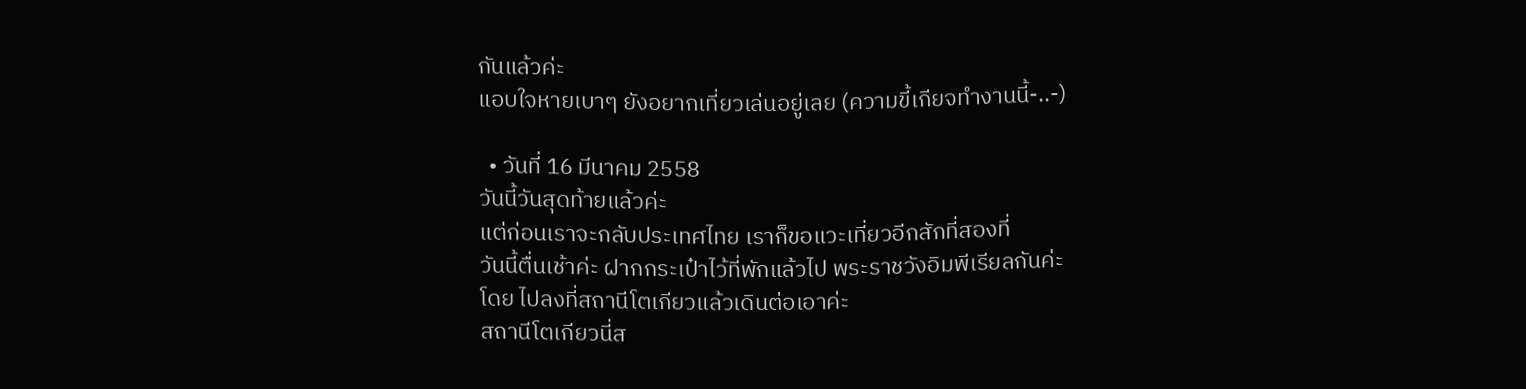กันแล้วค่ะ
แอบใจหายเบาๆ ยังอยากเที่ยวเล่นอยู่เลย (ความขี้เกียจทำงานนี้-..-)

  • วันที่ 16 มีนาคม 2558
วันนี้วันสุดท้ายแล้วค่ะ
แต่ก่อนเราจะกลับประเทศไทย เราก็ขอแวะเที่ยวอีกสักที่สองที่
วันนี้ตื่นเช้าค่ะ ฝากกระเป๋าไว้ที่พักแล้วไป พระราชวังอิมพีเรียลกันค่ะ
โดย ไปลงที่สถานีโตเกียวแล้วเดินต่อเอาค่ะ
สถานีโตเกียวนี่ส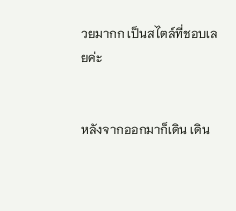วยมากก เป็นสไตล์ที่ชอบเลยค่ะ


หลังจากออกมาก็เดิน เดิน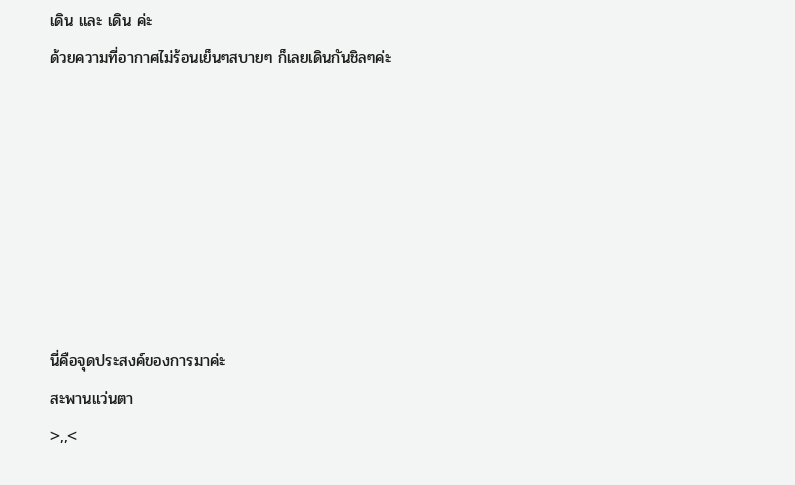เดิน และ เดิน ค่ะ
ด้วยความที่อากาศไม่ร้อนเย็นๆสบายๆ ก็เลยเดินกันชิลๆค่ะ







นี่คือจุดประสงค์ของการมาค่ะ
สะพานแว่นตา
>,,<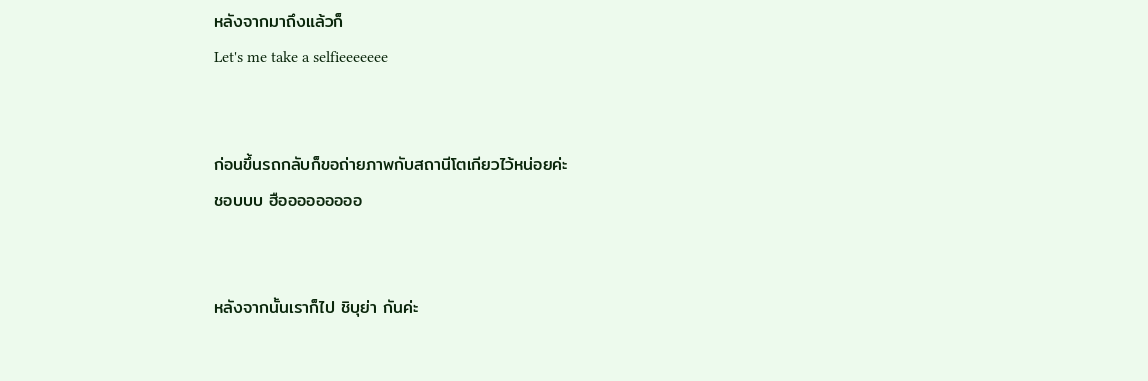หลังจากมาถึงแล้วก็
Let's me take a selfieeeeeee


ก่อนขึ้นรถกลับก็ขอถ่ายภาพกับสถานีโตเกียวไว้หน่อยค่ะ
ชอบบบ ฮือออออออออ


หลังจากนั้นเราก็ไป ชิบุย่า กันค่ะ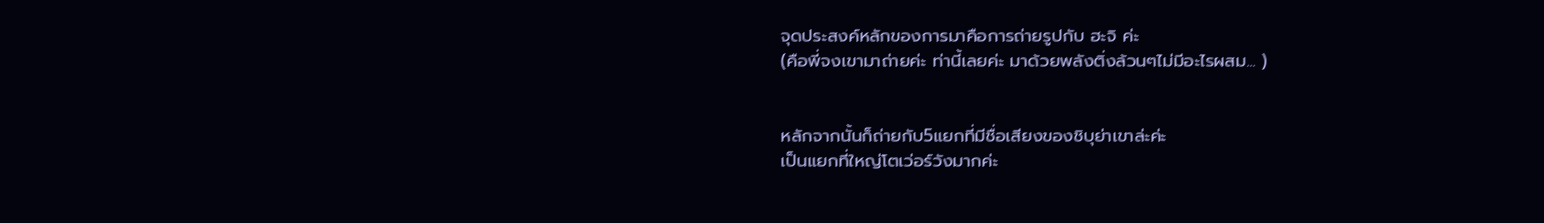จุดประสงค์หลักของการมาคือการถ่ายรูปกับ ฮะจิ ค่ะ
(คือพี่จงเขามาถ่ายค่ะ ท่านี้เลยค่ะ มาด้วยพลังติ่งล้วนๆไม่มีอะไรผสม... )


หลักจากนั้นก็ถ่ายกับ5แยกที่มีชื่อเสียงของชิบุย่าเขาล่ะค่ะ
เป็นแยกที่ใหญ่โตเว่อร์วังมากค่ะ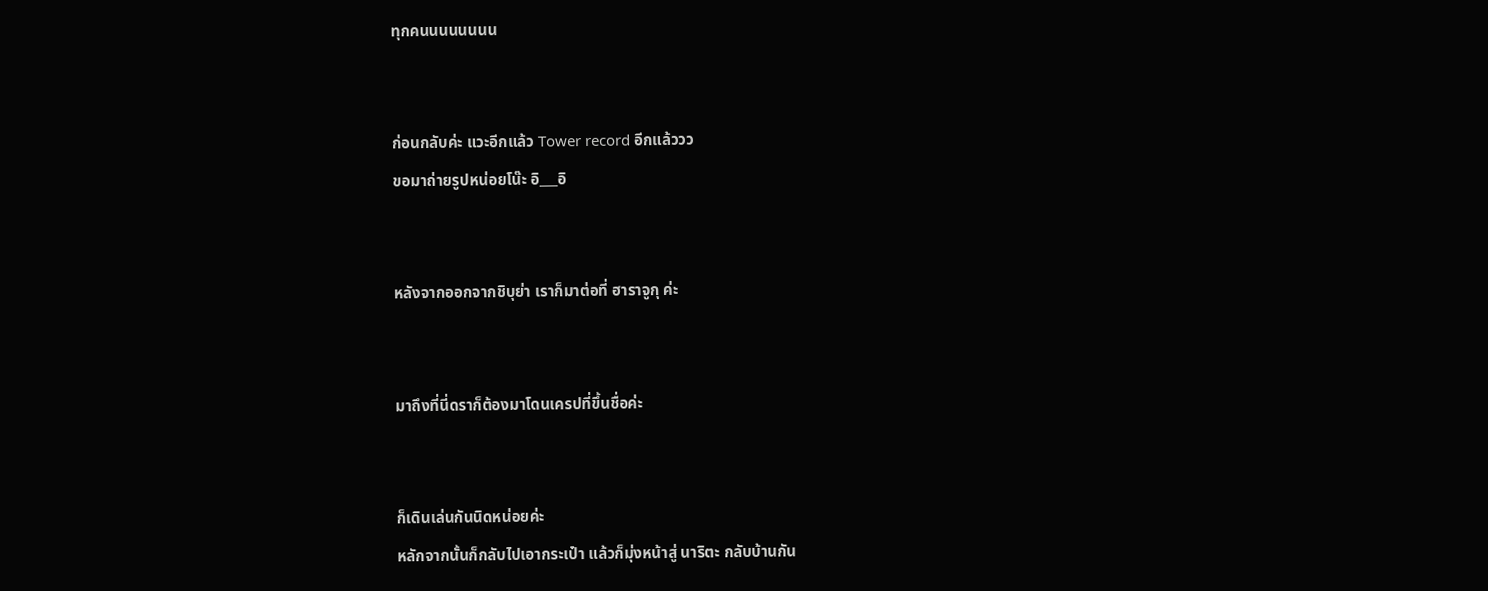ทุกคนนนนนนนน


ก่อนกลับค่ะ แวะอีกแล้ว Tower record อีกแล้ววว
ขอมาถ่ายรูปหน่อยโน๊ะ อิ___อิ


หลังจากออกจากชิบุย่า เราก็มาต่อที่ ฮาราจูกุ ค่ะ


มาถึงที่นี่ดราก็ต้องมาโดนเครปที่ขึ้นชื่อค่ะ


ก็เดินเล่นกันนิดหน่อยค่ะ
หลักจากนั้นก็กลับไปเอากระเป๋า แล้วก็มุ่งหน้าสู่ นาริตะ กลับบ้านกัน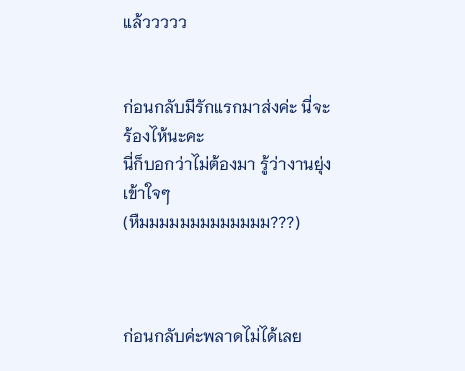แล้ววววว


ก่อนกลับมีรักแรกมาส่งค่ะ นี่จะร้องไห้นะคะ
นี่ก็บอกว่าไม่ต้องมา รู้ว่างานยุ่ง เข้าใจๆ
(หืมมมมมมมมมมมมม???)



ก่อนกลับค่ะพลาดไม่ได้เลย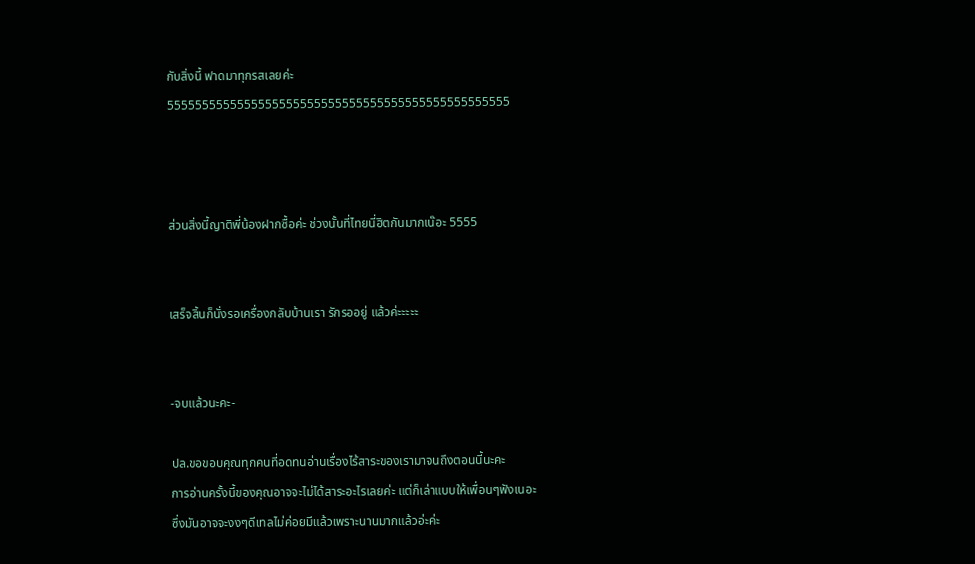กับสิ่งนี้ ฟาดมาทุกรสเลยค่ะ
5555555555555555555555555555555555555555555555555



ส่วนสิ่งนี้ญาติพี่น้องฝากซื้อค่ะ ช่วงนั้นที่ไทยนี่ฮิตกันมากเน๊อะ 5555


เสร็จสิ้นก็นั่งรอเครื่องกลับบ้านเรา รักรออยู่ แล้วค่ะะะะะ


-จบแล้วนะคะ-

ปล.ขอขอบคุณทุกคนที่อดทนอ่านเรื่องไร้สาระของเรามาจนถึงตอนนี้นะคะ
การอ่านครั้งนี้ของคุณอาจจะไม่ได้สาระอะไรเลยค่ะ แต่ก็เล่าแบบให้เพื่อนๆฟังเนอะ
ซึ่งมันอาจจะงงๆดีเทลไม่ค่อยมีแล้วเพราะนานมากแล้วอ่ะค่ะ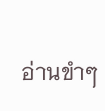อ่านขำๆ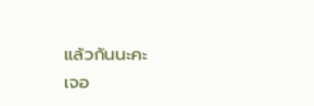แล้วกันนะคะ
เจอ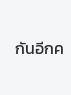กันอีกค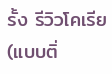รั้ง รีวิวโคเรีย (แบบติ่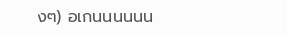งๆ) อเกนนนนนน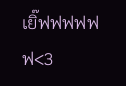เยิ๊ฟฟฟฟฟฟ<3